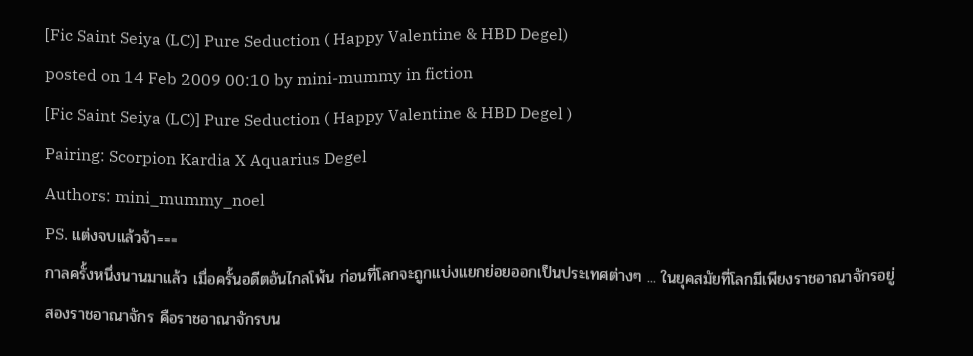[Fic Saint Seiya (LC)] Pure Seduction ( Happy Valentine & HBD Degel)
posted on 14 Feb 2009 00:10 by mini-mummy in fiction
[Fic Saint Seiya (LC)] Pure Seduction ( Happy Valentine & HBD Degel )
Pairing: Scorpion Kardia X Aquarius Degel
Authors: mini_mummy_noel
PS. แต่งจบแล้วจ้า===
กาลครั้งหนึ่งนานมาแล้ว เมื่อครั้นอดีตอันไกลโพ้น ก่อนที่โลกจะถูกแบ่งแยกย่อยออกเป็นประเทศต่างๆ ... ในยุคสมัยที่โลกมีเพียงราชอาณาจักรอยู่สองราชอาณาจักร คือราชอาณาจักรบน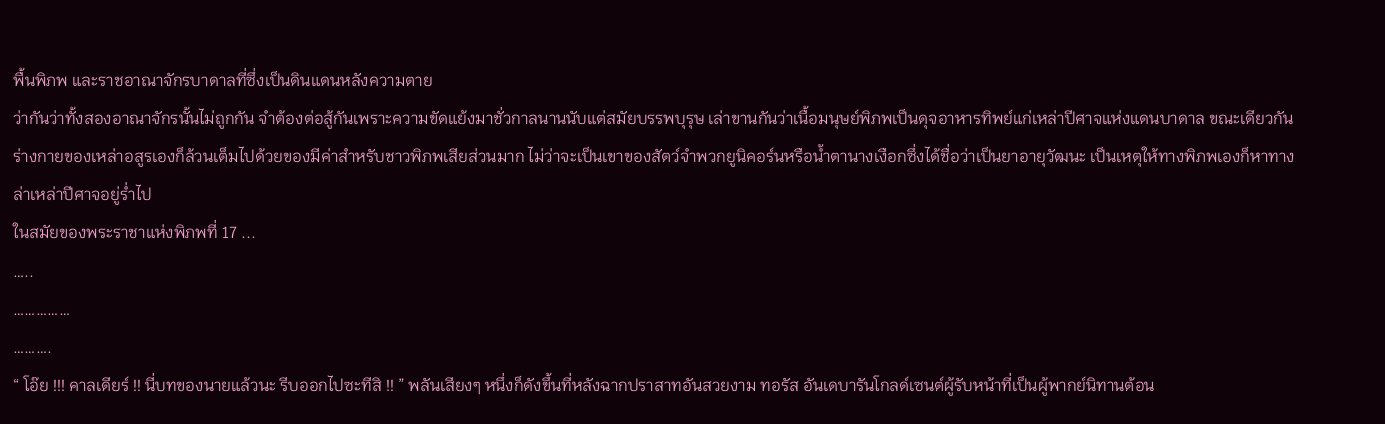พื้นพิภพ และราชอาณาจักรบาดาลที่ซึ่งเป็นดินแดนหลังความตาย
ว่ากันว่าทั้งสองอาณาจักรนั้นไม่ถูกกัน จำต้องต่อสู้กันเพราะความขัดแย้งมาชั่วกาลนานนับแต่สมัยบรรพบุรุษ เล่าขานกันว่าเนื้อมนุษย์พิภพเป็นดุจอาหารทิพย์แก่เหล่าปีศาจแห่งแดนบาดาล ขณะเดียวกันร่างกายของเหล่าอสูรเองก็ล้วนเต็มไปด้วยของมีค่าสำหรับชาวพิภพเสียส่วนมาก ไม่ว่าจะเป็นเขาของสัตว์จำพวกยูนิคอร์นหรือน้ำตานางเงือกซึ่งได้ชื่อว่าเป็นยาอายุวัฒนะ เป็นเหตุให้ทางพิภพเองก็หาทางล่าเหล่าปีศาจอยู่ร่ำไป
ในสมัยของพระราชาแห่งพิภพที่ 17 ...
…..
……………
……….
“ โอ๊ย !!! คาลเดียร์ !! นี่บทของนายแล้วนะ รีบออกไปซะทีสิ !! ” พลันเสียงๆ หนึ่งก็ดังขึ้นที่หลังฉากปราสาทอันสวยงาม ทอรัส อันเดบารันโกลด์เซนต์ผู้รับหน้าที่เป็นผู้พากย์นิทานต้อน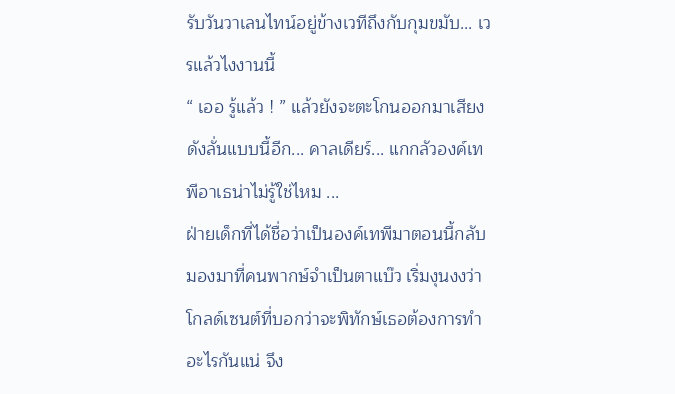รับวันวาเลนไทน์อยู่ข้างเวทีถึงกับกุมขมับ... เวรแล้วไงงานนี้
“ เออ รู้แล้ว ! ” แล้วยังจะตะโกนออกมาเสียงดังลั่นแบบนี้อีก... คาลเดียร์... แกกลัวองค์เทพีอาเธน่าไม่รู้ใช่ไหม ...
ฝ่ายเด็กที่ได้ชื่อว่าเป็นองค์เทพีมาตอนนี้กลับมองมาที่คนพากษ์จำเป็นตาแบ๊ว เริ่มงุนงงว่าโกลด์เซนต์ที่บอกว่าจะพิทักษ์เธอต้องการทำอะไรกันแน่ จึง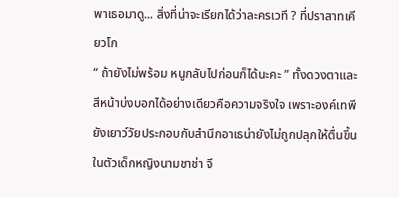พาเธอมาดู... สิ่งที่น่าจะเรียกได้ว่าละครเวที ? ที่ปราสาทเคียวโก
“ ถ้ายังไม่พร้อม หนูกลับไปก่อนก็ได้นะคะ ” ทั้งดวงตาและสีหน้าบ่งบอกได้อย่างเดียวคือความจริงใจ เพราะองค์เทพียังเยาว์วัยประกอบกับสำนึกอาเธน่ายังไม่ถูกปลุกให้ตื่นขึ้นในตัวเด็กหญิงนามชาช่า จึ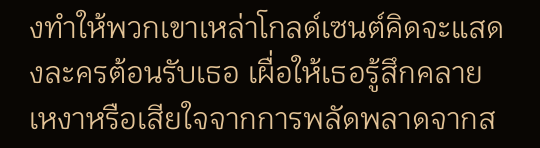งทำให้พวกเขาเหล่าโกลด์เซนต์คิดจะแสดงละครต้อนรับเธอ เผื่อให้เธอรู้สึกคลายเหงาหรือเสียใจจากการพลัดพลาดจากส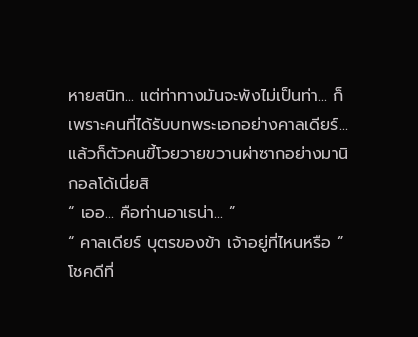หายสนิท... แต่ท่าทางมันจะพังไม่เป็นท่า... ก็เพราะคนที่ได้รับบทพระเอกอย่างคาลเดียร์... แล้วก็ตัวคนขี้โวยวายขวานผ่าซากอย่างมานิกอลโด้เนี่ยสิ
“ เออ... คือท่านอาเธน่า... ”
“ คาลเดียร์ บุตรของข้า เจ้าอยู่ที่ไหนหรือ ” โชคดีที่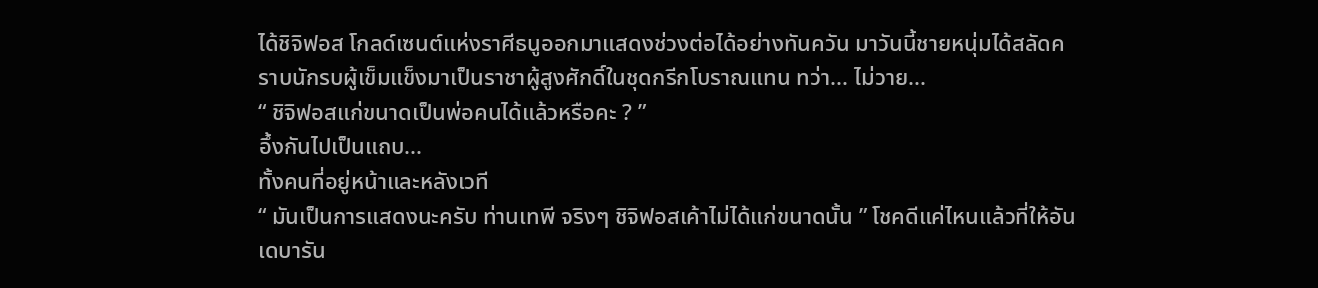ได้ชิจิฟอส โกลด์เซนต์แห่งราศีธนูออกมาแสดงช่วงต่อได้อย่างทันควัน มาวันนี้ชายหนุ่มได้สลัดคราบนักรบผู้เข็มแข็งมาเป็นราชาผู้สูงศักดิ์ในชุดกรีกโบราณแทน ทว่า... ไม่วาย...
“ ชิจิฟอสแก่ขนาดเป็นพ่อคนได้แล้วหรือคะ ? ”
อึ้งกันไปเป็นแถบ...
ทั้งคนที่อยู่หน้าและหลังเวที
“ มันเป็นการแสดงนะครับ ท่านเทพี จริงๆ ชิจิฟอสเค้าไม่ได้แก่ขนาดนั้น ” โชคดีแค่ไหนแล้วที่ให้อันเดบารัน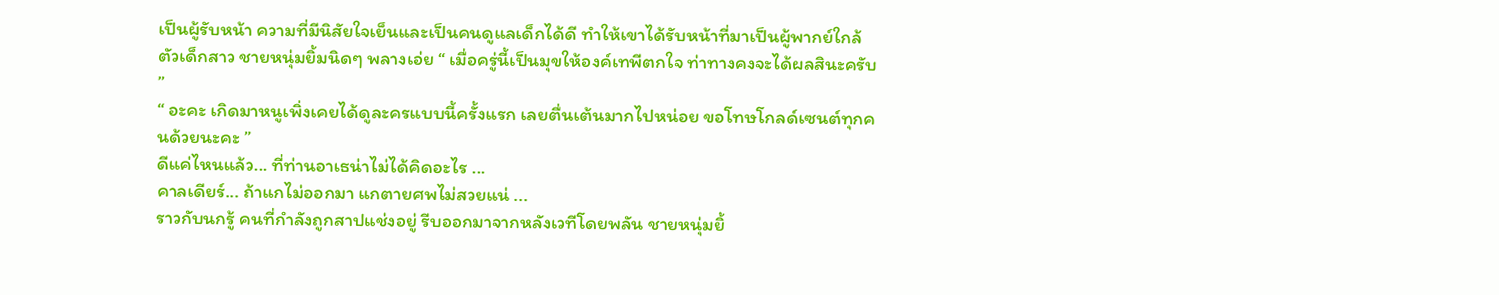เป็นผู้รับหน้า ความที่มีนิสัยใจเย็นและเป็นคนดูแลเด็กได้ดี ทำให้เขาได้รับหน้าที่มาเป็นผู้พากย์ใกล้ตัวเด็กสาว ชายหนุ่มยิ้มนิดๆ พลางเอ่ย “ เมื่อครู่นี้เป็นมุขให้องค์เทพีตกใจ ท่าทางคงจะได้ผลสินะครับ ”
“ อะคะ เกิดมาหนูเพิ่งเคยได้ดูละครแบบนี้ครั้งแรก เลยตื่นเต้นมากไปหน่อย ขอโทษโกลด์เซนต์ทุกคนด้วยนะคะ ”
ดีแค่ไหนแล้ว... ที่ท่านอาเธน่าไม่ได้คิดอะไร ...
คาลเดียร์... ถ้าแกไม่ออกมา แกตายศพไม่สวยแน่ ...
ราวกับนกรู้ คนที่กำลังถูกสาปแช่งอยู่ รีบออกมาจากหลังเวทีโดยพลัน ชายหนุ่มยิ้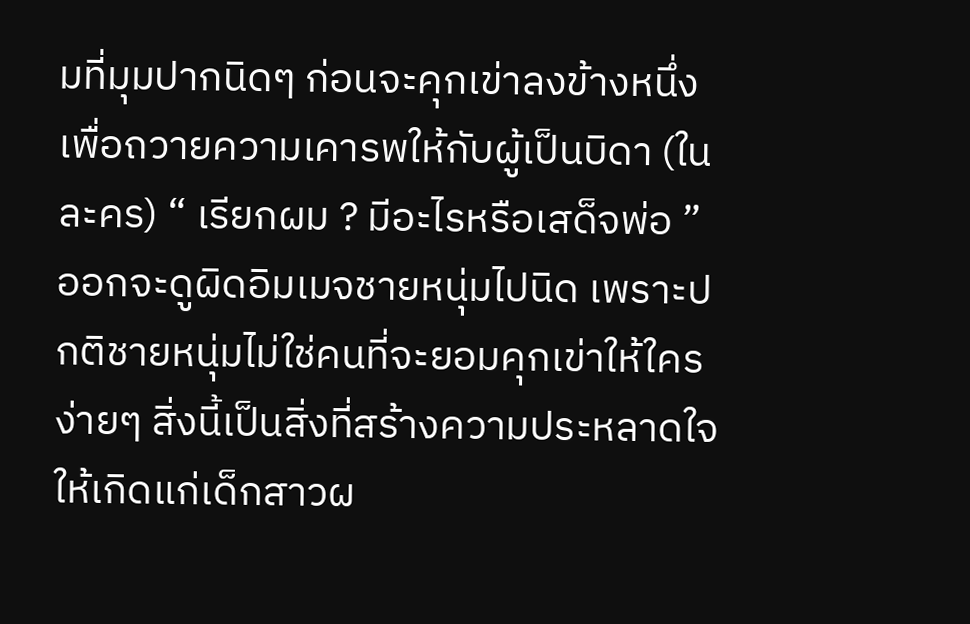มที่มุมปากนิดๆ ก่อนจะคุกเข่าลงข้างหนึ่งเพื่อถวายความเคารพให้กับผู้เป็นบิดา (ในละคร) “ เรียกผม ? มีอะไรหรือเสด็จพ่อ ”
ออกจะดูผิดอิมเมจชายหนุ่มไปนิด เพราะปกติชายหนุ่มไม่ใช่คนที่จะยอมคุกเข่าให้ใครง่ายๆ สิ่งนี้เป็นสิ่งที่สร้างความประหลาดใจให้เกิดแก่เด็กสาวผ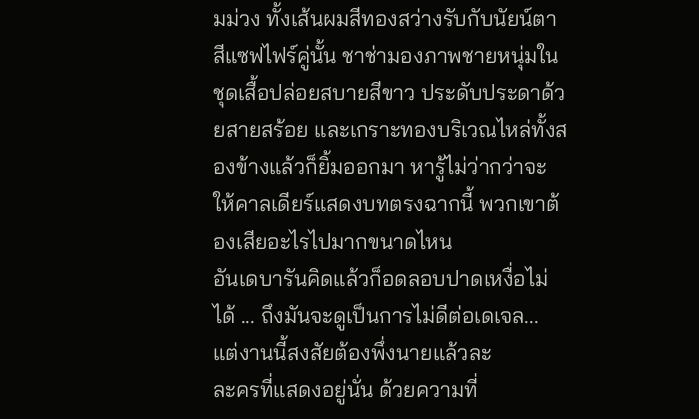มม่วง ทั้งเส้นผมสีทองสว่างรับกับนัยน์ตาสีแซฟไฟร์คู่นั้น ชาช่ามองภาพชายหนุ่มในชุดเสื้อปล่อยสบายสีขาว ประดับประดาด้วยสายสร้อย และเกราะทองบริเวณไหล่ทั้งสองข้างแล้วก็ยิ้มออกมา หารู้ไม่ว่ากว่าจะให้คาลเดียร์แสดงบทตรงฉากนี้ พวกเขาต้องเสียอะไรไปมากขนาดไหน
อันเดบารันคิดแล้วก็อดลอบปาดเหงื่อไม่ได้ ... ถึงมันจะดูเป็นการไม่ดีต่อเดเจล... แต่งานนี้สงสัยต้องพึ่งนายแล้วละ
ละครที่แสดงอยู่นั่น ด้วยความที่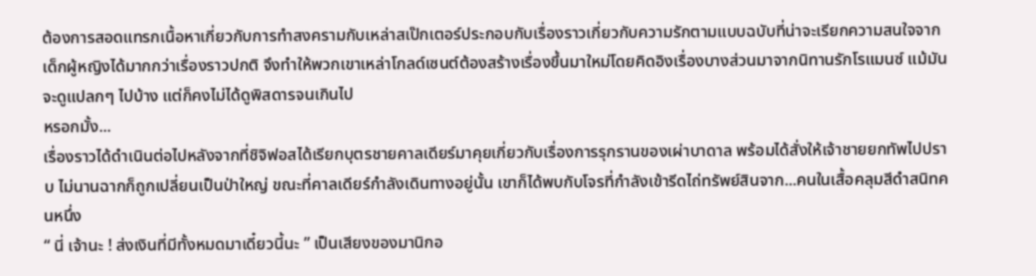ต้องการสอดแทรกเนื้อหาเกี่ยวกับการทำสงครามกับเหล่าสเป๊กเตอร์ประกอบกับเรื่องราวเกี่ยวกับความรักตามแบบฉบับที่น่าจะเรียกความสนใจจากเด็กผู้หญิงได้มากกว่าเรื่องราวปกติ จึงทำให้พวกเขาเหล่าโกลด์เซนต์ต้องสร้างเรื่องขึ้นมาใหม่โดยคิดอิงเรื่องบางส่วนมาจากนิทานรักโรแมนซ์ แม้มันจะดูแปลกๆ ไปบ้าง แต่ก็คงไม่ได้ดูพิสดารจนเกินไป
หรอกมั้ง...
เรื่องราวได้ดำเนินต่อไปหลังจากที่ชิจิฟอสได้เรียกบุตรชายคาลเดียร์มาคุยเกี่ยวกับเรื่องการรุกรานของเผ่าบาดาล พร้อมได้สั่งให้เจ้าชายยกทัพไปปราบ ไม่นานฉากก็ถูกเปลี่ยนเป็นป่าใหญ่ ขณะที่คาลเดียร์กำลังเดินทางอยู่นั้น เขาก็ได้พบกับโจรที่กำลังเข้ารีดไถ่ทรัพย์สินจาก...คนในเสื้อคลุมสีดำสนิทคนหนึ่ง
“ นี่ เจ้านะ ! ส่งเงินที่มีทั้งหมดมาเดี๋ยวนี้นะ ” เป็นเสียงของมานิกอ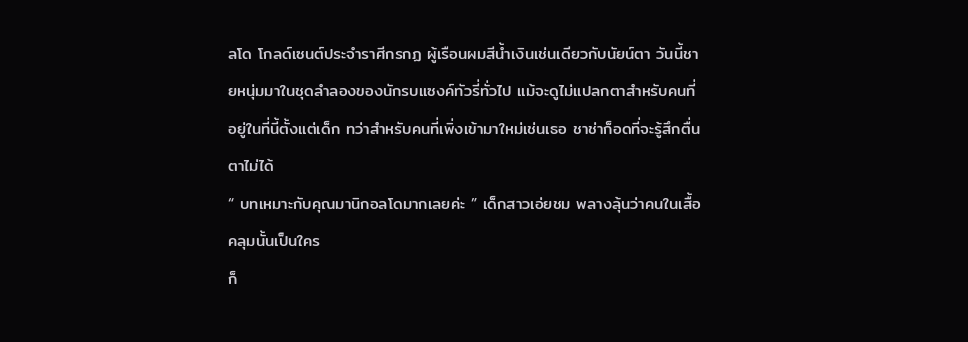ลโด โกลด์เซนต์ประจำราศีกรกฏ ผู้เรือนผมสีน้ำเงินเช่นเดียวกับนัยน์ตา วันนี้ชายหนุ่มมาในชุดลำลองของนักรบแซงค์ทัวรี่ทั่วไป แม้จะดูไม่แปลกตาสำหรับคนที่อยู่ในที่นี้ตั้งแต่เด็ก ทว่าสำหรับคนที่เพิ่งเข้ามาใหม่เช่นเธอ ชาช่าก็อดที่จะรู้สึกตื่นตาไม่ได้
“ บทเหมาะกับคุณมานิกอลโดมากเลยค่ะ ” เด็กสาวเอ่ยชม พลางลุ้นว่าคนในเสื้อคลุมนั้นเป็นใคร
ก็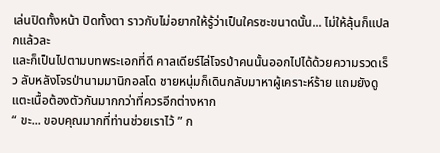เล่นปิดทั้งหน้า ปิดทั้งตา ราวกับไม่อยากให้รู้ว่าเป็นใครซะขนาดนั้น... ไม่ให้ลุ้นก็แปลกแล้วละ
และก็เป็นไปตามบทพระเอกที่ดี คาลเดียร์ไล่โจรป่าคนนั้นออกไปได้ด้วยความรวดเร็ว ลับหลังโจรป่านามมานิกอลโด ชายหนุ่มก็เดินกลับมาหาผู้เคราะห์ร้าย แถมยังดูแตะเนื้อต้องตัวกันมากกว่าที่ควรอีกต่างหาก
“ ขะ... ขอบคุณมากที่ท่านช่วยเราไว้ ” ก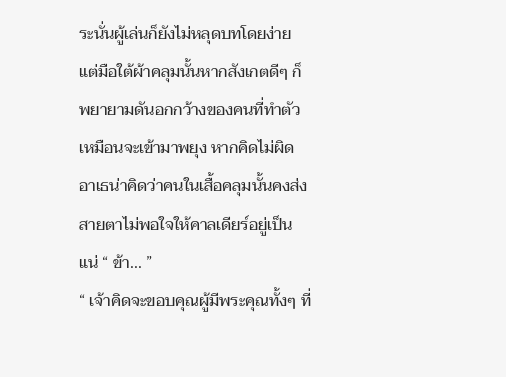ระนั่นผู้เล่นก็ยังไม่หลุดบทโดยง่าย แต่มือใต้ผ้าคลุมนั้นหากสังเกตดีๆ ก็พยายามดันอกกว้างของคนที่ทำตัวเหมือนจะเข้ามาพยุง หากคิดไม่ผิด อาเธน่าคิดว่าคนในเสื้อคลุมนั้นคงส่งสายตาไม่พอใจให้คาลเดียร์อยู่เป็นแน่ “ ข้า... ”
“ เจ้าคิดจะขอบคุณผู้มีพระคุณทั้งๆ ที่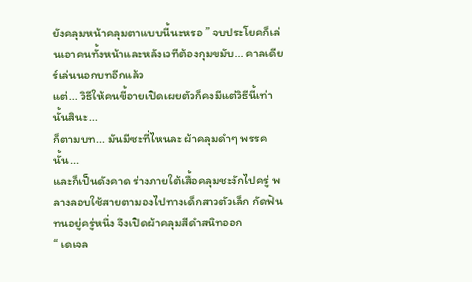ยังคลุมหน้าคลุมตาแบบนี้นะหรอ ” จบประโยคก็เล่นเอาคนทั้งหน้าและหลังเวทีต้องกุมขมับ... คาลเดียร์เล่นนอกบทอีกแล้ว
แต่... วิธีให้คนขี้อายเปิดเผยตัวก็คงมีแต่วิธีนี้เท่านั้นสินะ...
ก็ตามบท... มันมีซะที่ไหนละ ผ้าคลุมดำๆ พรรคนั้น...
และก็เป็นดังคาด ร่างภายใต้เสื้อคลุมชะงักไปครู่ พลางลอบใช้สายตามองไปทางเด็กสาวตัวเล็ก กัดฟันทนอยู่ครู่หนึ่ง จึงเปิดผ้าคลุมสีดำสนิทออก
“ เดเจล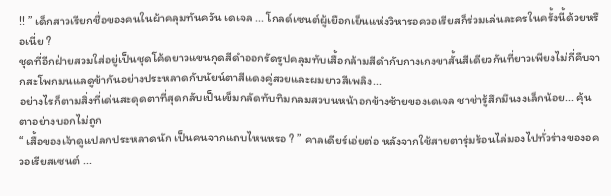!! ” เด็กสาวเรียกชื่อของคนในผ้าคลุมทันควัน เดเจล ... โกลด์เซนต์ผู้เยือกเย็นแห่งวิหารอควอเรียสก็ร่วมเล่นละครในครั้งนี้ด้วยหรือเนี่ย ?
ชุดที่อีกฝ่ายสวมใส่อยู่เป็นชุดโค้ดยาวแขนกุดสีดำออกรัดรูปคลุมทับเสื้อกล้ามสีดำกับกางเกงขาสั้นสีเดียวกันที่ยาวเพียงไม่กี่คืบจากสะโพกมนแลดูข้ากันอย่างประหลาดกับนัยน์ตาสีแดงคู่สวยและผมยาวสีเพลิง...
อย่างไรก็ตามสิ่งที่เด่นสะดุดตาที่สุดกลับเป็นเข็มกลัดทับทิมกลมสวบนหน้าอกข้างซ้ายของเดเจล ชาช่ารู้สึกมึนงงเล็กน้อย... คุ้นตาอย่างบอกไม่ถูก
“ เสื้อของเจ้าดูแปลกประหลาดนัก เป็นคนจากแถบไหนหรอ ? ” คาลเดียร์เอ่ยต่อ หลังจากใช้สายตารุ่มร้อนไล่มองไปทั่วร่างของอควอเรียสเซนต์ ...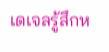เดเจลรู้สึกห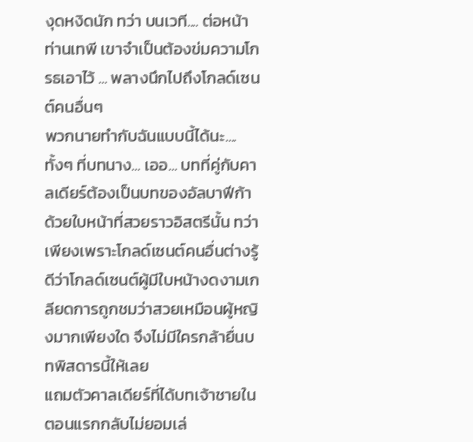งุดหงิดนัก ทว่า บนเวที.... ต่อหน้าท่านเทพี เขาจำเป็นต้องข่มความโกรธเอาไว้ ... พลางนึกไปถึงโกลด์เซนต์คนอื่นๆ
พวกนายทำกับฉันแบบนี้ได้นะ....
ทั้งๆ ที่บทนาง... เออ... บทที่คู่กับคาลเดียร์ต้องเป็นบทของอัลบาฟีก้า ด้วยใบหน้าที่สวยราวอิสตรีนั้น ทว่าเพียงเพราะโกลด์เซนต์คนอื่นต่างรู้ดีว่าโกลด์เซนต์ผู้มีใบหน้างดงามเกลียดการถูกชมว่าสวยเหมือนผู้หญิงมากเพียงใด จึงไม่มีใครกล้ายื่นบทพิสดารนี้ให้เลย
แถมตัวคาลเดียร์ที่ได้บทเจ้าชายในตอนแรกกลับไม่ยอมเล่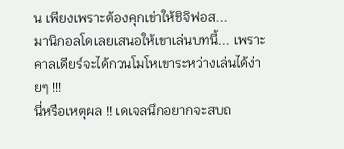น เพียงเพราะต้องคุกเข่าให้ชิจิฟอส...
มานิกอลโดเลยเสนอให้เขาเล่นบทนี้... เพราะคาลเดียร์จะได้กวนโมโหเขาระหว่างเล่นได้ง่ายๆ !!!
นี่หรือเหตุผล !! เดเจลนึกอยากจะสบถ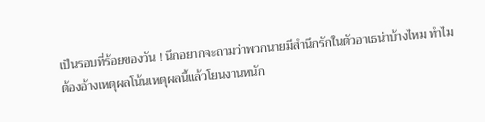เป็นรอบที่ร้อยของวัน ! นึกอยากจะถามว่าพวกนายมีสำนึกรักในตัวอาเธน่าบ้างไหม ทำไมต้องอ้างเหตุผลโน้นเหตุผลนี้แล้วโยนงานหนัก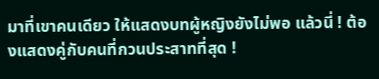มาที่เขาคนเดียว ให้แสดงบทผู้หญิงยังไม่พอ แล้วนี่ ! ต้องแสดงคู่กับคนที่กวนประสาทที่สุด !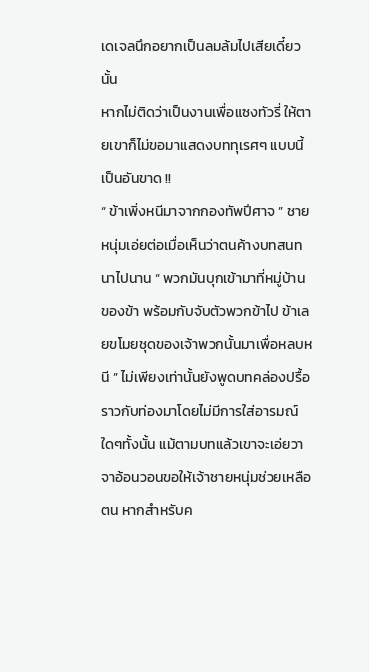เดเจลนึกอยากเป็นลมล้มไปเสียเดี๋ยวนั้น
หากไม่ติดว่าเป็นงานเพื่อแซงทัวรี่ ให้ตายเขาก็ไม่ขอมาแสดงบททุเรศๆ แบบนี้เป็นอันขาด !!
“ ข้าเพิ่งหนีมาจากกองทัพปีศาจ ” ชายหนุ่มเอ่ยต่อเมื่อเห็นว่าตนค้างบทสนทนาไปนาน “ พวกมันบุกเข้ามาที่หมู่บ้านของข้า พร้อมกับจับตัวพวกข้าไป ข้าเลยขโมยชุดของเจ้าพวกนั้นมาเพื่อหลบหนี ” ไม่เพียงเท่านั้นยังพูดบทคล่องปรื้อราวกับท่องมาโดยไม่มีการใส่อารมณ์ใดๆทั้งนั้น แม้ตามบทแล้วเขาจะเอ่ยวาจาอ้อนวอนขอให้เจ้าชายหนุ่มช่วยเหลือตน หากสำหรับค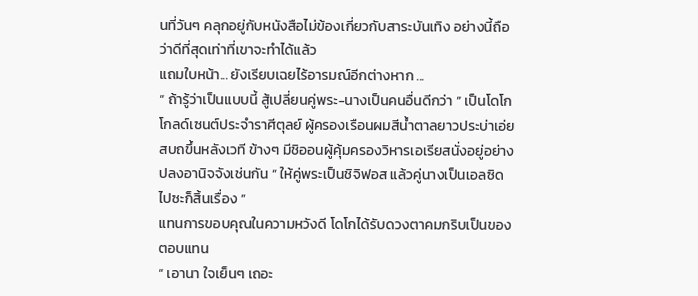นที่วันๆ คลุกอยู่กับหนังสือไม่ข้องเกี่ยวกับสาระบันเทิง อย่างนี้ถือว่าดีที่สุดเท่าที่เขาจะทำได้แล้ว
แถมใบหน้า... ยังเรียบเฉยไร้อารมณ์อีกต่างหาก ...
“ ถ้ารู้ว่าเป็นแบบนี้ สู้เปลี่ยนคู่พระ-นางเป็นคนอื่นดีกว่า ” เป็นโดโก โกลด์เซนต์ประจำราศีตุลย์ ผู้ครองเรือนผมสีน้ำตาลยาวประบ่าเอ่ยสบถขึ้นหลังเวที ข้างๆ มีชิออนผู้คุ้มครองวิหารเอเรียสนั่งอยู่อย่างปลงอานิจจังเช่นกัน “ ให้คู่พระเป็นชิจิฟอส แล้วคู่นางเป็นเอลซิดไปซะก็สิ้นเรื่อง ”
แทนการขอบคุณในความหวังดี โดโกได้รับดวงตาคมกริบเป็นของตอบแทน
“ เอานา ใจเย็นๆ เถอะ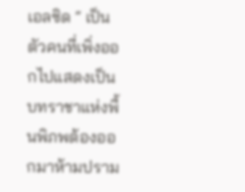เอลซิด ” เป็นตัวคนที่เพิ่งออกไปแสดงเป็นบทราชาแห่งพื้นพิภพต้องออกมาห้ามปราม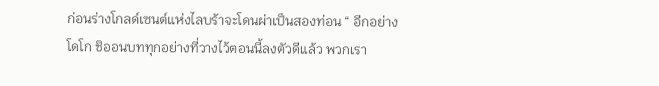ก่อนร่างโกลด์เซนต์แห่งไลบร้าจะโดนผ่าเป็นสองท่อน “ อีกอย่างโดโก ชิออนบททุกอย่างที่วางไว้ตอนนี้ลงตัวดีแล้ว พวกเรา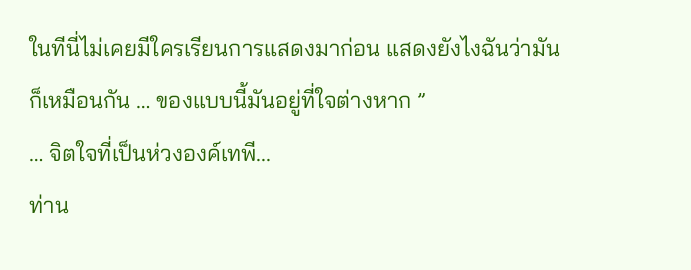ในทีนี่ไม่เคยมีใครเรียนการแสดงมาก่อน แสดงยังไงฉันว่ามันก็เหมือนกัน … ของแบบนี้มันอยู่ที่ใจต่างหาก ”
… จิตใจที่เป็นห่วงองค์เทพี...
ท่าน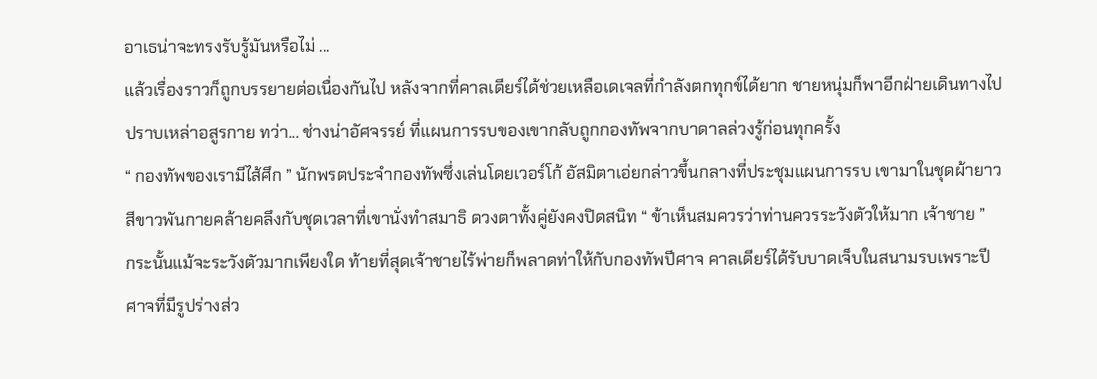อาเธน่าจะทรงรับรู้มันหรือไม่ ...
แล้วเรื่องราวก็ถูกบรรยายต่อเนื่องกันไป หลังจากที่คาลเดียร์ได้ช่วยเหลือเดเจลที่กำลังตกทุกข์ได้ยาก ชายหนุ่มก็พาอีกฝ่ายเดินทางไปปราบเหล่าอสูรกาย ทว่า... ช่างน่าอัศจรรย์ ที่แผนการรบของเขากลับถูกกองทัพจากบาดาลล่วงรู้ก่อนทุกครั้ง
“ กองทัพของเรามีไส้ศึก ” นักพรตประจำกองทัพซึ่งเล่นโดยเวอร์โก้ อัสมิตาเอ่ยกล่าวขึ้นกลางที่ประชุมแผนการรบ เขามาในชุดผ้ายาวสีขาวพันกายคล้ายคลึงกับชุดเวลาที่เขานั่งทำสมาธิ ดวงตาทั้งคู่ยังคงปิดสนิท “ ข้าเห็นสมควรว่าท่านควรระวังตัวให้มาก เจ้าชาย ”
กระนั้นแม้จะระวังตัวมากเพียงใด ท้ายที่สุดเจ้าชายไร้พ่ายก็พลาดท่าให้กับกองทัพปีศาจ คาลเดียร์ได้รับบาดเจ็บในสนามรบเพราะปีศาจที่มีรูปร่างส่ว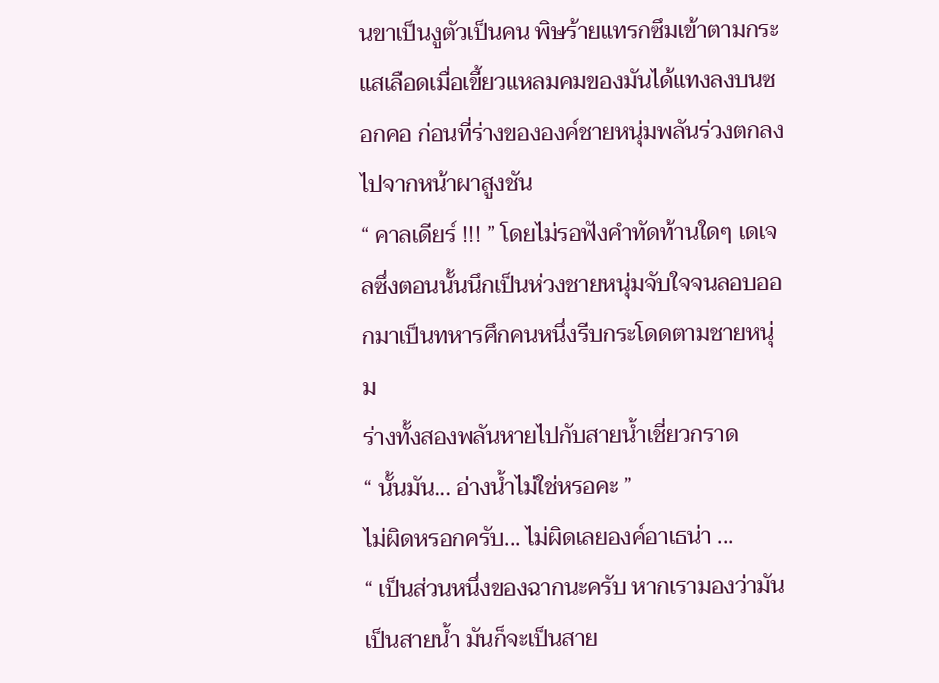นขาเป็นงูตัวเป็นคน พิษร้ายแทรกซึมเข้าตามกระแสเลือดเมื่อเขี้ยวแหลมคมของมันได้แทงลงบนซอกคอ ก่อนที่ร่างขององค์ชายหนุ่มพลันร่วงตกลงไปจากหน้าผาสูงชัน
“ คาลเดียร์ !!! ” โดยไม่รอฟังคำทัดท้านใดๆ เดเจลซึ่งตอนนั้นนึกเป็นห่วงชายหนุ่มจับใจจนลอบออกมาเป็นทหารศึกคนหนึ่งรีบกระโดดตามชายหนุ่ม
ร่างทั้งสองพลันหายไปกับสายน้ำเชี่ยวกราด
“ นั้นมัน... อ่างน้ำไม่ใช่หรอคะ ”
ไม่ผิดหรอกครับ... ไม่ผิดเลยองค์อาเธน่า ...
“ เป็นส่วนหนึ่งของฉากนะครับ หากเรามองว่ามันเป็นสายน้ำ มันก็จะเป็นสาย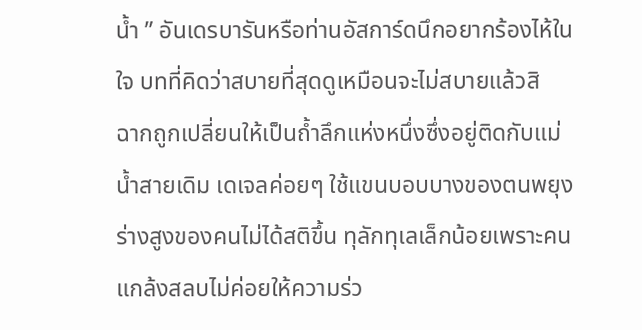น้ำ ” อันเดรบารันหรือท่านอัสการ์ดนึกอยากร้องไห้ในใจ บทที่คิดว่าสบายที่สุดดูเหมือนจะไม่สบายแล้วสิ
ฉากถูกเปลี่ยนให้เป็นถ้ำลึกแห่งหนึ่งซึ่งอยู่ติดกับแม่น้ำสายเดิม เดเจลค่อยๆ ใช้แขนบอบบางของตนพยุงร่างสูงของคนไม่ได้สติขึ้น ทุลักทุเลเล็กน้อยเพราะคนแกล้งสลบไม่ค่อยให้ความร่ว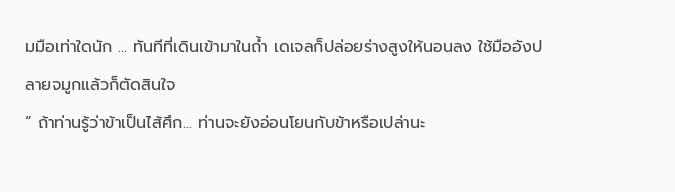มมือเท่าใดนัก ... ทันทีที่เดินเข้ามาในถ้ำ เดเจลก็ปล่อยร่างสูงให้นอนลง ใช้มืออังปลายจมูกแล้วก็ตัดสินใจ
“ ถ้าท่านรู้ว่าข้าเป็นไส้ศึก... ท่านจะยังอ่อนโยนกับข้าหรือเปล่านะ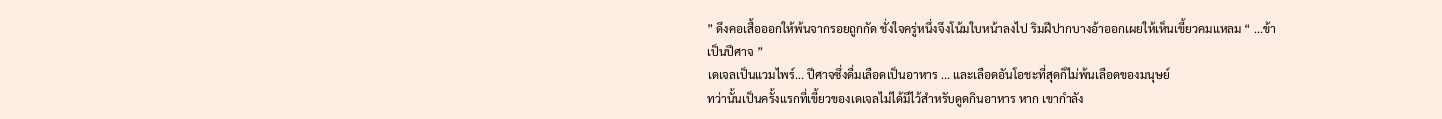” ดึงคอเสื้อออกให้พ้นจากรอยถูกกัด ชั่งใจครู่หนึ่งจึงโน้มใบหน้าลงไป ริมฝีปากบางอ้าออกเผยให้เห็นเขี้ยวคมแหลม “ ...ข้าเป็นปีศาจ ”
เดเจลเป็นแวมไพร์... ปีศาจซึ่งดื่มเลือดเป็นอาหาร ... และเลือดอันโอชะที่สุดก็ไม่พ้นเลือดของมนุษย์
ทว่านั้นเป็นครั้งแรกที่เขี้ยวของเดเจลไม่ได้มีไว้สำหรับดูดกินอาหาร หาก เขากำลัง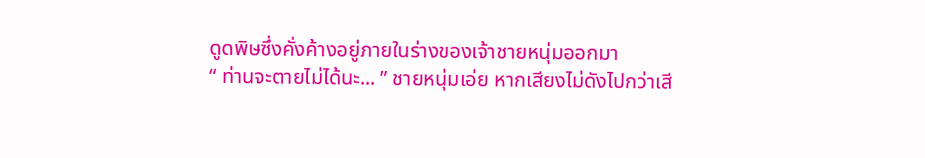ดูดพิษซึ่งคั่งค้างอยู่ภายในร่างของเจ้าชายหนุ่มออกมา
“ ท่านจะตายไม่ได้นะ... ” ชายหนุ่มเอ่ย หากเสียงไม่ดังไปกว่าเสี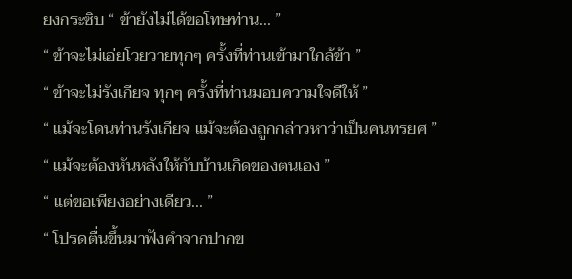ยงกระซิบ “ ข้ายังไม่ได้ขอโทษท่าน... ”
“ ข้าจะไม่เอ่ยโวยวายทุกๆ ครั้งที่ท่านเข้ามาใกล้ข้า ”
“ ข้าจะไม่รังเกียจ ทุกๆ ครั้งที่ท่านมอบความใจดีให้ ”
“ แม้จะโดนท่านรังเกียจ แม้จะต้องถูกกล่าวหาว่าเป็นคนทรยศ ”
“ แม้จะต้องหันหลังให้กับบ้านเกิดของตนเอง ”
“ แต่ขอเพียงอย่างเดียว... ”
“ โปรดตื่นขึ้นมาฟังคำจากปากข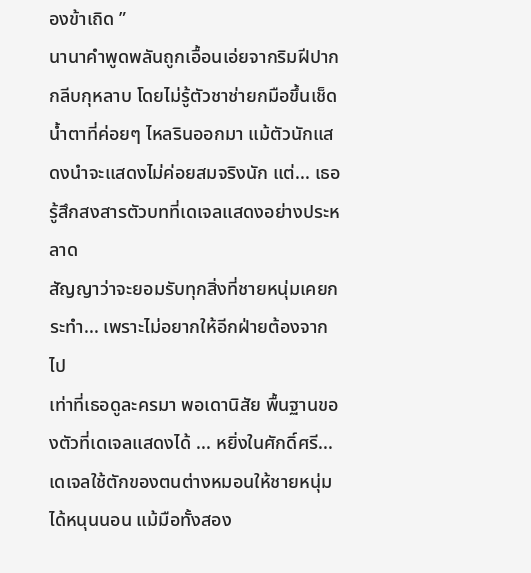องข้าเถิด ”
นานาคำพูดพลันถูกเอื้อนเอ่ยจากริมฝีปากกลีบกุหลาบ โดยไม่รู้ตัวชาช่ายกมือขึ้นเช็ดน้ำตาที่ค่อยๆ ไหลรินออกมา แม้ตัวนักแสดงนำจะแสดงไม่ค่อยสมจริงนัก แต่... เธอรู้สึกสงสารตัวบทที่เดเจลแสดงอย่างประหลาด
สัญญาว่าจะยอมรับทุกสิ่งที่ชายหนุ่มเคยกระทำ... เพราะไม่อยากให้อีกฝ่ายต้องจากไป
เท่าที่เธอดูละครมา พอเดานิสัย พื้นฐานของตัวที่เดเจลแสดงได้ ... หยิ่งในศักดิ์ศรี...
เดเจลใช้ตักของตนต่างหมอนให้ชายหนุ่มได้หนุนนอน แม้มือทั้งสอง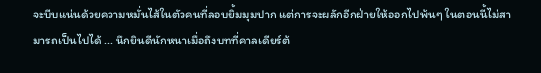จะบีบแน่นด้วยความหมั่นไส้ในตัวคนที่ลอบยิ้มมุมปาก แต่การจะผลักอีกฝ่ายให้ออกไปพ้นๆ ในตอนนี้ไม่สามารถเป็นไปได้ ... นึกยินดีนักหนาเมื่อถึงบทที่คาลเดียร์ต้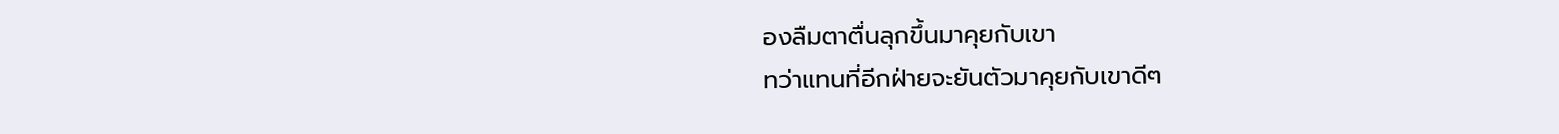องลืมตาตื่นลุกขึ้นมาคุยกับเขา
ทว่าแทนที่อีกฝ่ายจะยันตัวมาคุยกับเขาดีๆ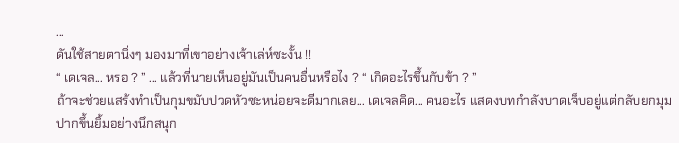...
ดันใช้สายตานิ่งๆ มองมาที่เขาอย่างเจ้าเล่ห์ซะงั้น !!
“ เดเจล... หรอ ? ” ... แล้วที่นายเห็นอยู่มันเป็นคนอื่นหรือไง ? “ เกิดอะไรขึ้นกับข้า ? ”
ถ้าจะช่วยแสร้งทำเป็นกุมขมับปวดหัวซะหน่อยจะดีมากเลย... เดเจลคิด... คนอะไร แสดงบทกำลังบาดเจ็บอยู่แต่กลับยกมุมปากขึ้นยิ้มอย่างนึกสนุก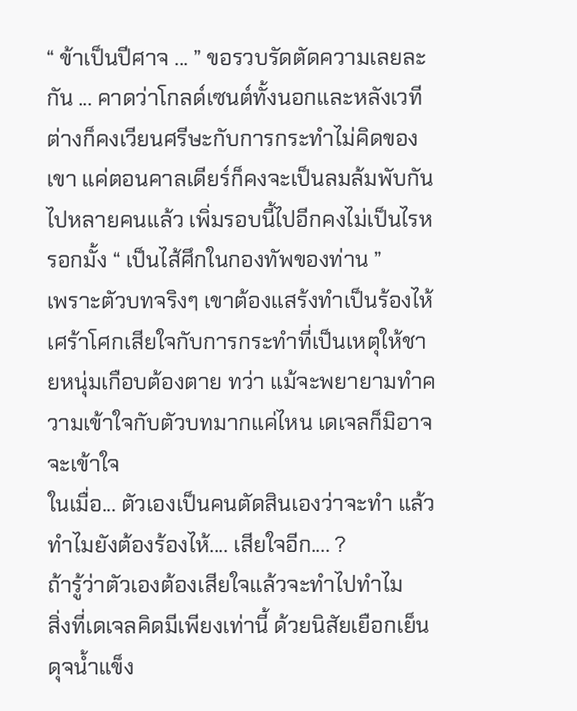“ ข้าเป็นปีศาจ ... ” ขอรวบรัดตัดความเลยละกัน ... คาดว่าโกลด์เซนต์ทั้งนอกและหลังเวทีต่างก็คงเวียนศรีษะกับการกระทำไม่คิดของเขา แค่ตอนคาลเดียร์ก็คงจะเป็นลมล้มพับกันไปหลายคนแล้ว เพิ่มรอบนี้ไปอีกคงไม่เป็นไรหรอกมั้ง “ เป็นไส้ศึกในกองทัพของท่าน ”
เพราะตัวบทจริงๆ เขาต้องแสร้งทำเป็นร้องไห้ เศร้าโศกเสียใจกับการกระทำที่เป็นเหตุให้ชายหนุ่มเกือบต้องตาย ทว่า แม้จะพยายามทำความเข้าใจกับตัวบทมากแค่ไหน เดเจลก็มิอาจจะเข้าใจ
ในเมื่อ... ตัวเองเป็นคนตัดสินเองว่าจะทำ แล้วทำไมยังต้องร้องไห้.... เสียใจอีก.... ?
ถ้ารู้ว่าตัวเองต้องเสียใจแล้วจะทำไปทำไม
สิ่งที่เดเจลคิดมีเพียงเท่านี้ ด้วยนิสัยเยือกเย็นดุจน้ำแข็ง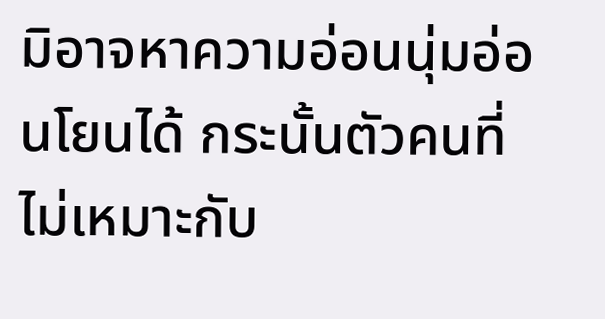มิอาจหาความอ่อนนุ่มอ่อนโยนได้ กระนั้นตัวคนที่ไม่เหมาะกับ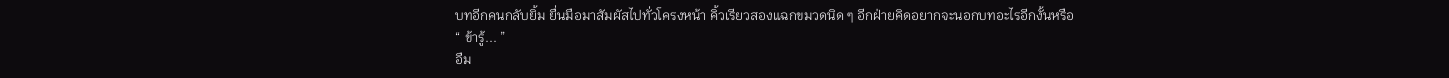บทอีกคนกลับยิ้ม ยื่นมือมาสัมผัสไปทั่วโครงหน้า คิ้วเรียวสองแฉกขมวดนิด ๆ อีกฝ่ายคิดอยากจะนอกบทอะไรอีกงั้นหรือ
“ ข้ารู้... ”
อืม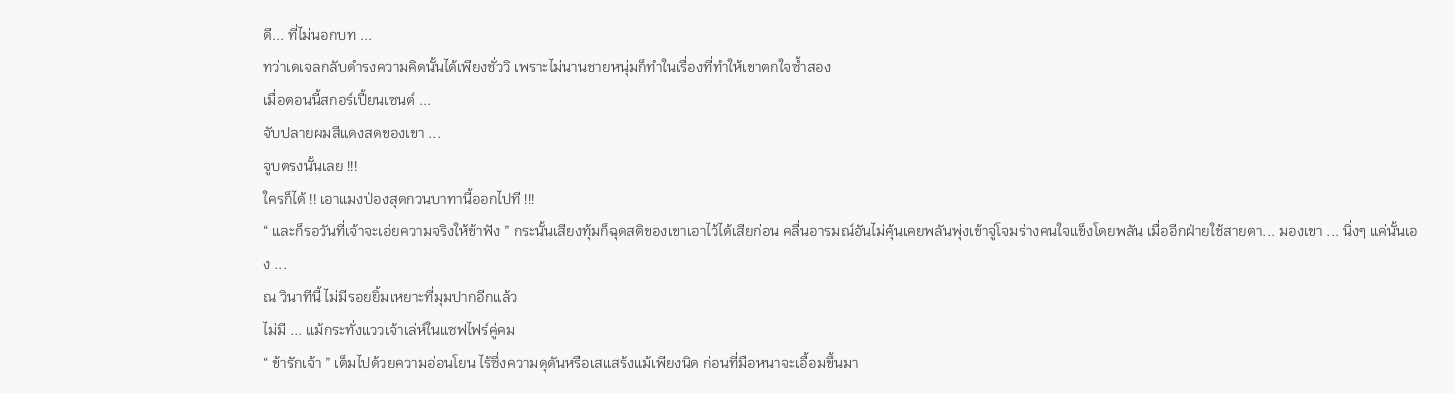ดี... ที่ไม่นอกบท ...
ทว่าเดเจลกลับดำรงความคิดนั้นได้เพียงชั่ววิ เพราะไม่นานชายหนุ่มก็ทำในเรื่องที่ทำให้เขาตกใจซ้ำสอง
เมื่อตอนนี้สกอร์เปี้ยนเซนต์ ...
จับปลายผมสีแดงสดของเขา ...
จูบตรงนั้นเลย !!!
ใครก็ได้ !! เอาแมงป่องสุดกวนบาทานี้ออกไปที !!!
“ และก็รอวันที่เจ้าจะเอ่ยความจริงให้ข้าฟัง ” กระนั้นเสียงทุ้มก็ฉุดสติของเขาเอาไว้ได้เสียก่อน คลื่นอารมณ์อันไม่คุ้นเคยพลันพุ่งเข้าจู่โจมร่างคนใจแข็งโดยพลัน เมื่ออีกฝ่ายใช้สายตา... มองเขา ... นิ่งๆ แค่นั้นเอง ...
ณ วินาทีนี้ ไม่มีรอยยิ้มเหยาะที่มุมปากอีกแล้ว
ไม่มี ... แม้กระทั่งแววเจ้าเล่ห์ในแซฟไฟร์คู่คม
“ ข้ารักเจ้า ” เต็มไปด้วยความอ่อนโยน ไร้ซึ่งความดุดันหรือเสแสร้งแม้เพียงนิด ก่อนที่มือหนาจะเอื้อมขึ้นมา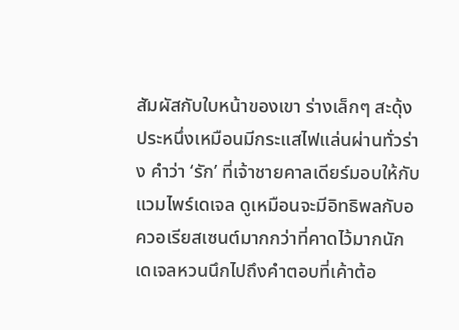สัมผัสกับใบหน้าของเขา ร่างเล็กๆ สะดุ้งประหนึ่งเหมือนมีกระแสไฟแล่นผ่านทั่วร่าง คำว่า ‘รัก’ ที่เจ้าชายคาลเดียร์มอบให้กับแวมไพร์เดเจล ดูเหมือนจะมีอิทธิพลกับอควอเรียสเซนต์มากกว่าที่คาดไว้มากนัก
เดเจลหวนนึกไปถึงคำตอบที่เค้าต้อ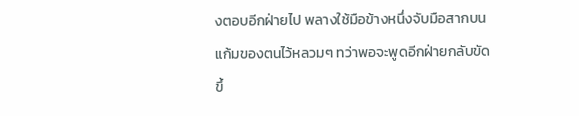งตอบอีกฝ่ายไป พลางใช้มือข้างหนึ่งจับมือสากบนแก้มของตนไว้หลวมๆ ทว่าพอจะพูดอีกฝ่ายกลับขัดขึ้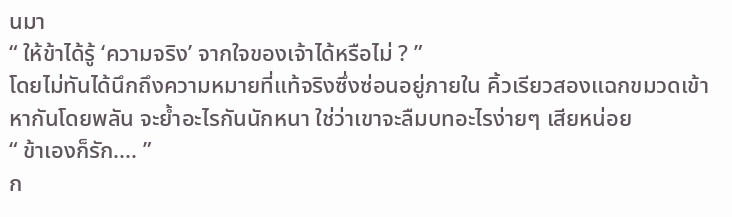นมา
“ ให้ข้าได้รู้ ‘ความจริง’ จากใจของเจ้าได้หรือไม่ ? ”
โดยไม่ทันได้นึกถึงความหมายที่แท้จริงซึ่งซ่อนอยู่ภายใน คิ้วเรียวสองแฉกขมวดเข้าหากันโดยพลัน จะย้ำอะไรกันนักหนา ใช่ว่าเขาจะลืมบทอะไรง่ายๆ เสียหน่อย
“ ข้าเองก็รัก.... ”
ก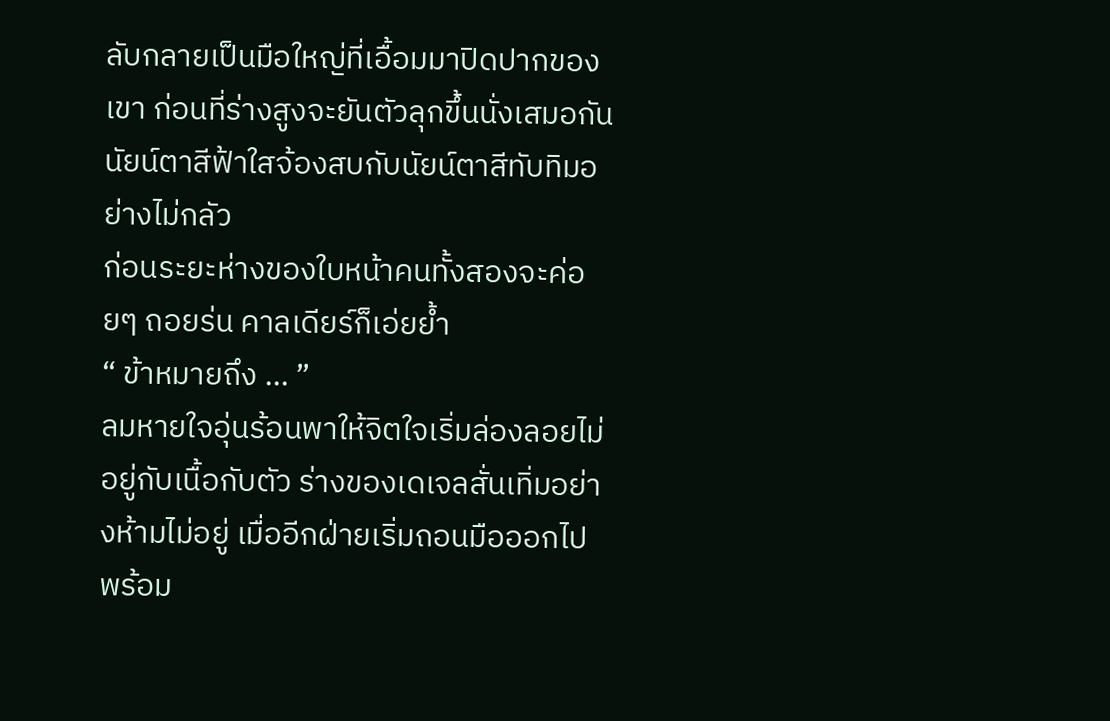ลับกลายเป็นมือใหญ่ที่เอื้อมมาปิดปากของเขา ก่อนที่ร่างสูงจะยันตัวลุกขึ้นนั่งเสมอกัน นัยน์ตาสีฟ้าใสจ้องสบกับนัยน์ตาสีทับทิมอย่างไม่กลัว
ก่อนระยะห่างของใบหน้าคนทั้งสองจะค่อยๆ ถอยร่น คาลเดียร์ก็เอ่ยย้ำ
“ ข้าหมายถึง ... ”
ลมหายใจอุ่นร้อนพาให้จิตใจเริ่มล่องลอยไม่อยู่กับเนื้อกับตัว ร่างของเดเจลสั่นเทิ่มอย่างห้ามไม่อยู่ เมื่ออีกฝ่ายเริ่มถอนมือออกไป
พร้อม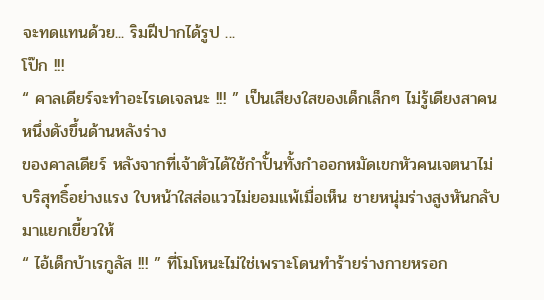จะทดแทนด้วย... ริมฝีปากได้รูป ...
โป๊ก !!!
“ คาลเดียร์จะทำอะไรเดเจลนะ !!! ” เป็นเสียงใสของเด็กเล็กๆ ไม่รู้เดียงสาคนหนึ่งดังขึ้นด้านหลังร่าง
ของคาลเดียร์ หลังจากที่เจ้าตัวได้ใช้กำปั้นทั้งกำออกหมัดเขกหัวคนเจตนาไม่บริสุทธิ์อย่างแรง ใบหน้าใสส่อแววไม่ยอมแพ้เมื่อเห็น ชายหนุ่มร่างสูงหันกลับมาแยกเขี้ยวให้
“ ไอ้เด็กบ้าเรกูลัส !!! ” ที่โมโหนะไม่ใช่เพราะโดนทำร้ายร่างกายหรอก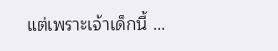แต่เพราะเจ้าเด็กนี้ ...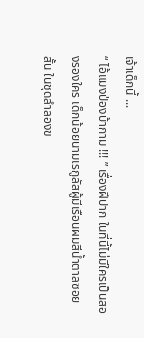เจ้าเด็กนี้ ...
“ ไอ้แมงป่องบ้ากาม !!! ” เรื่องฝีปาก ในที่นี้ไม่มีใครเป็นสองรองใคร เด็กน้อยนามเรกูลัสผู้มีเรือนผมสีน้ำตาลซอยสั้น ในชุดลำลองข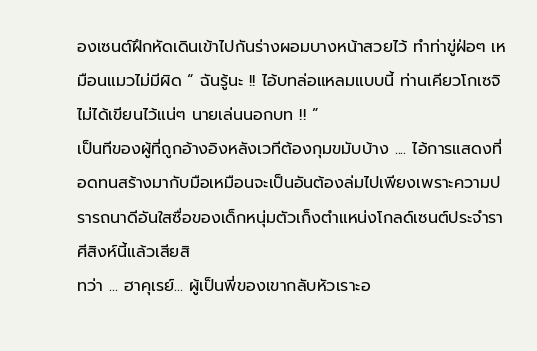องเซนต์ฝึกหัดเดินเข้าไปกันร่างผอมบางหน้าสวยไว้ ทำท่าขู่ฝ่อๆ เหมือนแมวไม่มีผิด “ ฉันรู้นะ !! ไอ้บทล่อแหลมแบบนี้ ท่านเคียวโกเซจิไม่ได้เขียนไว้แน่ๆ นายเล่นนอกบท !! ”
เป็นทีของผู้ที่ถูกอ้างอิงหลังเวทีต้องกุมขมับบ้าง .... ไอ้การแสดงที่อดทนสร้างมากับมือเหมือนจะเป็นอันต้องล่มไปเพียงเพราะความปรารถนาดีอันใสซื่อของเด็กหนุ่มตัวเก็งตำแหน่งโกลด์เซนต์ประจำราศีสิงห์นี้แล้วเสียสิ
ทว่า ... ฮาคุเรย์... ผู้เป็นพี่ของเขากลับหัวเราะอ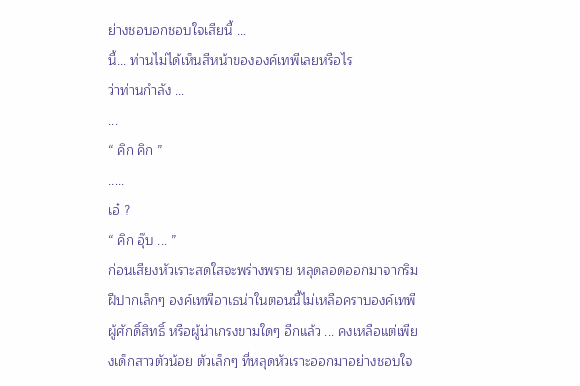ย่างชอบอกชอบใจเสียนี้ ...
นี้... ท่านไม่ได้เห็นสีหน้าขององค์เทพีเลยหรือไร
ว่าท่านกำลัง ...
...
“ คิก คิก ”
.....
เอ๋ ?
“ คิก อุ๊บ ... ”
ก่อนเสียงหัวเราะสดใสจะพร่างพราย หลุดลอดออกมาจากริมฝีปากเล็กๆ องค์เทพีอาเธน่าในตอนนี้ไม่เหลือคราบองค์เทพีผู้ศักดิ์สิทธิ์ หรือผู้น่าเกรงขามใดๆ อีกแล้ว ... คงเหลือแต่เพียงเด็กสาวตัวน้อย ตัวเล็กๆ ที่หลุดหัวเราะออกมาอย่างชอบใจ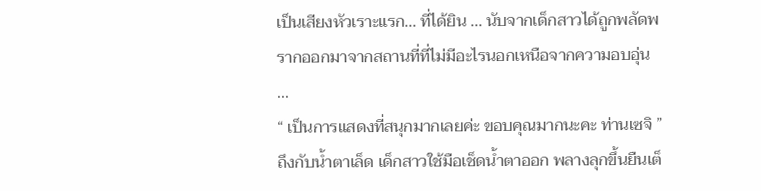เป็นเสียงหัวเราะแรก... ที่ได้ยิน ... นับจากเด็กสาวได้ถูกพลัดพรากออกมาจากสถานที่ที่ไม่มีอะไรนอกเหนือจากความอบอุ่น ...
“ เป็นการแสดงที่สนุกมากเลยค่ะ ขอบคุณมากนะคะ ท่านเซจิ ” ถึงกับน้ำตาเล็ด เด็กสาวใช้มือเช็ดน้ำตาออก พลางลุกขึ้นยืนเต็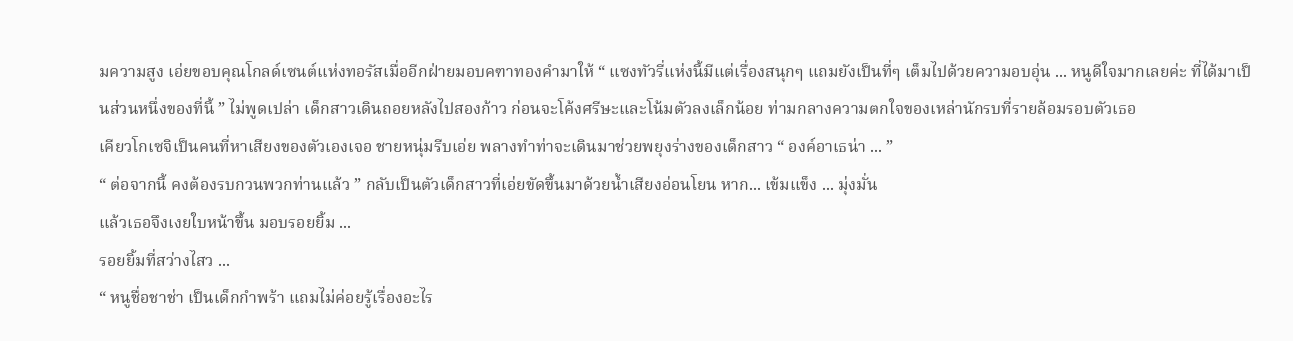มความสูง เอ่ยขอบคุณโกลด์เซนต์แห่งทอรัสเมื่ออีกฝ่ายมอบคฑาทองคำมาให้ “ แซงทัวรี่แห่งนี้มีแต่เรื่องสนุกๆ แถมยังเป็นที่ๆ เต็มไปด้วยความอบอุ่น ... หนูดีใจมากเลยค่ะ ที่ได้มาเป็นส่วนหนึ่งของที่นี้ ” ไม่พูดเปล่า เด็กสาวเดินถอยหลังไปสองก้าว ก่อนจะโค้งศรีษะและโน้มตัวลงเล็กน้อย ท่ามกลางความตกใจของเหล่านักรบที่รายล้อมรอบตัวเธอ
เคียวโกเซจิเป็นคนที่หาเสียงของตัวเองเจอ ชายหนุ่มรีบเอ่ย พลางทำท่าจะเดินมาช่วยพยุงร่างของเด็กสาว “ องค์อาเธน่า ... ”
“ ต่อจากนี้ คงต้องรบกวนพวกท่านแล้ว ” กลับเป็นตัวเด็กสาวที่เอ่ยขัดขึ้นมาด้วยน้ำเสียงอ่อนโยน หาก... เข้มแข็ง ... มุ่งมั่น
แล้วเธอจึงเงยใบหน้าขึ้น มอบรอยยิ้ม ...
รอยยิ้มที่สว่างไสว ...
“ หนูชื่อชาช่า เป็นเด็กกำพร้า แถมไม่ค่อยรู้เรื่องอะไร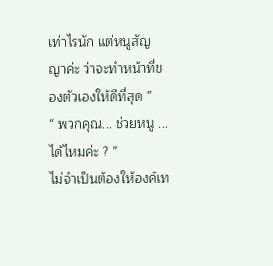เท่าไรนัก แต่หนูสัญญาค่ะ ว่าจะทำหน้าที่ของตัวเองให้ดีที่สุด ”
“ พวกคุณ... ช่วยหนู ... ได้ไหมค่ะ ? ”
ไม่จำเป็นต้องให้องค์เท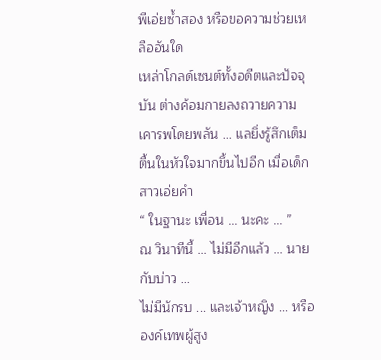พีเอ่ยซ้ำสอง หรือขอความช่วยเหลืออันใด
เหล่าโกลด์เซนต์ทั้งอดีตและปัจจุบัน ต่างค้อมกายลงถวายความเคารพโดยพลัน ... แลยิ่งรู้สึกเต็มตื้นในหัวใจมากขึ้นไปอีก เมื่อเด็กสาวเอ่ยคำ
“ ในฐานะ เพื่อน ... นะคะ ... ”
ณ วินาทีนี้ ... ไม่มีอีกแล้ว ... นายกับบ่าว ...
ไม่มีนักรบ ... และเจ้าหญิง ... หรือองค์เทพผู้สูง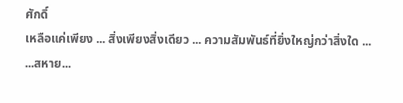ศักดิ์
เหลือแค่เพียง ... สิ่งเพียงสิ่งเดียว ... ความสัมพันธ์ที่ยิ่งใหญ่กว่าสิ่งใด ...
...สหาย...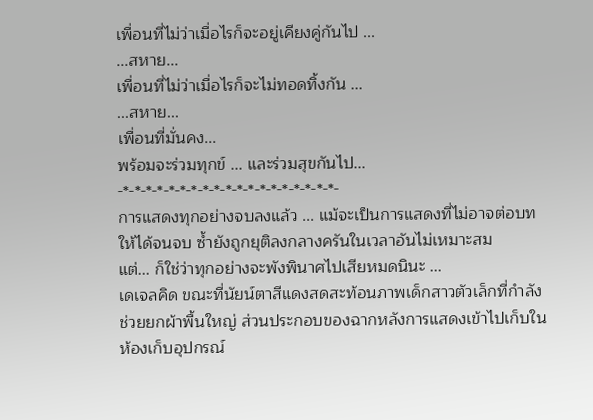เพื่อนที่ไม่ว่าเมื่อไรก็จะอยู่เคียงคู่กันไป ...
...สหาย...
เพื่อนที่ไม่ว่าเมื่อไรก็จะไม่ทอดทิ้งกัน ...
...สหาย...
เพื่อนที่มั่นคง...
พร้อมจะร่วมทุกข์ ... และร่วมสุขกันไป...
-*-*-*-*-*-*-*-*-*-*-*-*-*-*-*-*-*-*-*-
การแสดงทุกอย่างจบลงแล้ว ... แม้จะเป็นการแสดงที่ไม่อาจต่อบทให้ได้จนจบ ซ้ำยังถูกยุติลงกลางครันในเวลาอันไม่เหมาะสม
แต่... ก็ใช่ว่าทุกอย่างจะพังพินาศไปเสียหมดนินะ ...
เดเจลคิด ขณะที่นัยน์ตาสีแดงสดสะท้อนภาพเด็กสาวตัวเล็กที่กำลังช่วยยกผ้าพื้นใหญ่ ส่วนประกอบของฉากหลังการแสดงเข้าไปเก็บในห้องเก็บอุปกรณ์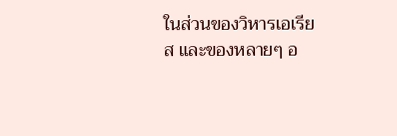ในส่วนของวิหารเอเรียส และของหลายๆ อ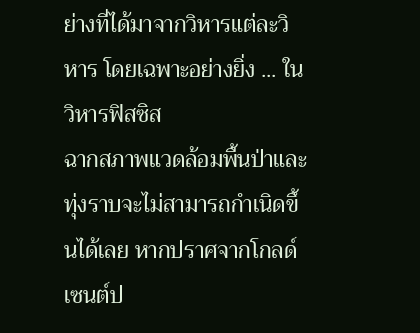ย่างที่ได้มาจากวิหารแต่ละวิหาร โดยเฉพาะอย่างยิ่ง ... ในวิหารฟิสซิส
ฉากสภาพแวดล้อมพื้นป่าและทุ่งราบจะไม่สามารถกำเนิดขึ้นได้เลย หากปราศจากโกลด์เซนต์ป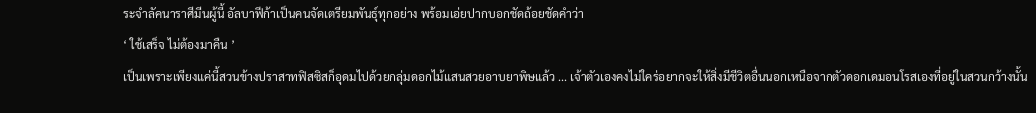ระจำลัคนาราศีมีนผู้นี้ อัลบาฟีก้าเป็นคนจัดเตรียมพันธุ์ทุกอย่าง พร้อมเอ่ยปากบอกชัดถ้อยชัดคำว่า
‘ ใช้เสร็จ ไม่ต้องมาคืน ’
เป็นเพราะเพียงแค่นี้สวนข้างปราสาทฟิสซิสก็อุดมไปด้วยกลุ่มดอกไม้แสนสวยอาบยาพิษแล้ว ... เจ้าตัวเองคงไม่ใคร่อยากจะให้สิ่งมีชีวิตอื่นนอกเหนือจากตัวดอกเดมอนโรสเองที่อยู่ในสวนกว้างนั้น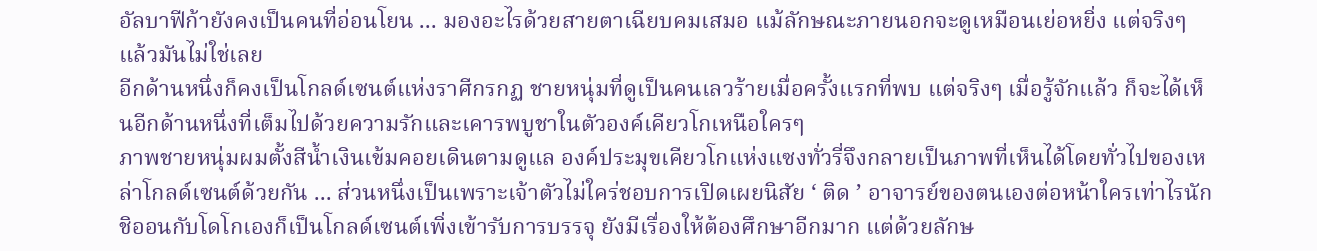อัลบาฟีก้ายังคงเป็นคนที่อ่อนโยน ... มองอะไรด้วยสายตาเฉียบคมเสมอ แม้ลักษณะภายนอกจะดูเหมือนเย่อหยิ่ง แต่จริงๆ แล้วมันไม่ใช่เลย
อีกด้านหนึ่งก็คงเป็นโกลด์เซนต์แห่งราศีกรกฏ ชายหนุ่มที่ดูเป็นคนเลวร้ายเมื่อครั้งแรกที่พบ แต่จริงๆ เมื่อรู้จักแล้ว ก็จะได้เห็นอีกด้านหนึ่งที่เต็มไปด้วยความรักและเคารพบูชาในตัวองค์เคียวโกเหนือใครๆ
ภาพชายหนุ่มผมตั้งสีน้ำเงินเข้มคอยเดินตามดูแล องค์ประมุขเคียวโกแห่งแซงทั่วรี่จึงกลายเป็นภาพที่เห็นได้โดยทั่วไปของเหล่าโกลด์เซนต์ด้วยกัน ... ส่วนหนึ่งเป็นเพราะเจ้าตัวไม่ใคร่ชอบการเปิดเผยนิสัย ‘ ติด ’ อาจารย์ของตนเองต่อหน้าใครเท่าไรนัก
ชิออนกับโดโกเองก็เป็นโกลด์เซนต์เพิ่งเข้ารับการบรรจุ ยังมีเรื่องให้ต้องศึกษาอีกมาก แต่ด้วยลักษ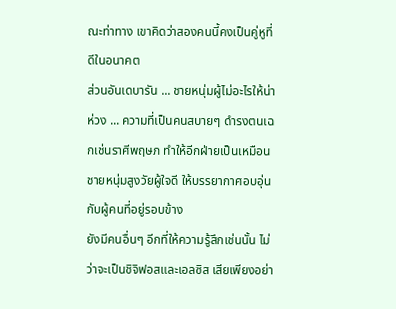ณะท่าทาง เขาคิดว่าสองคนนี้คงเป็นคู่หูที่ดีในอนาคต
ส่วนอันเดบารัน ... ชายหนุ่มผู้ไม่อะไรให้น่าห่วง ... ความที่เป็นคนสบายๆ ดำรงตนเฉกเช่นราศีพฤษภ ทำให้อีกฝ่ายเป็นเหมือนชายหนุ่มสูงวัยผู้ใจดี ให้บรรยากาศอบอุ่นกับผู้คนที่อยู่รอบข้าง
ยังมีคนอื่นๆ อีกที่ให้ความรู้สึกเช่นนั้น ไม่ว่าจะเป็นชิจิฟอสและเอลซิส เสียเพียงอย่า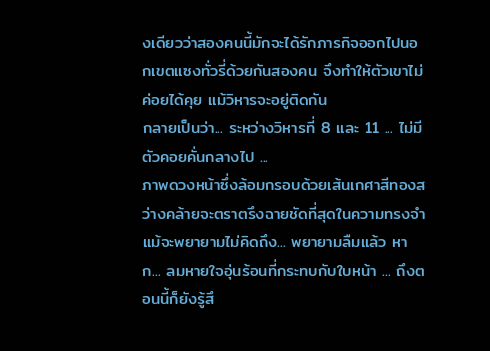งเดียวว่าสองคนนี้มักจะได้รักภารกิจออกไปนอกเขตแซงทั่วรี่ด้วยกันสองคน จึงทำให้ตัวเขาไม่ค่อยได้คุย แม้วิหารจะอยู่ติดกัน
กลายเป็นว่า... ระหว่างวิหารที่ 8 และ 11 ... ไม่มีตัวคอยคั่นกลางไป ...
ภาพดวงหน้าซึ่งล้อมกรอบด้วยเส้นเกศาสีทองสว่างคล้ายจะตราตรึงฉายชัดที่สุดในความทรงจำ แม้จะพยายามไม่คิดถึง... พยายามลืมแล้ว หาก... ลมหายใจอุ่นร้อนที่กระทบกับใบหน้า ... ถึงตอนนี้ก็ยังรู้สึ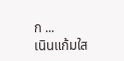ก ...
เนินแก้มใส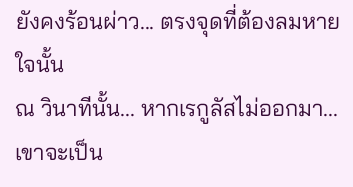ยังคงร้อนผ่าว... ตรงจุดที่ต้องลมหายใจนั้น
ณ วินาทีนั้น... หากเรกูลัสไม่ออกมา... เขาจะเป็น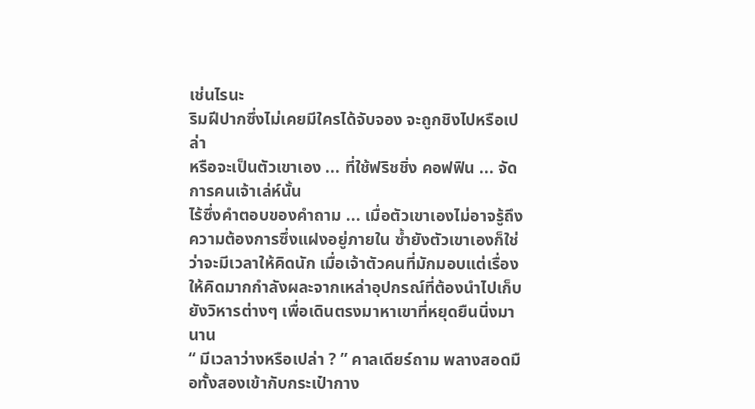เช่นไรนะ
ริมฝีปากซึ่งไม่เคยมีใครได้จับจอง จะถูกชิงไปหรือเปล่า
หรือจะเป็นตัวเขาเอง ... ที่ใช้ฟริชชิ่ง คอฟฟิน ... จัดการคนเจ้าเล่ห์นั้น
ไร้ซึ่งคำตอบของคำถาม ... เมื่อตัวเขาเองไม่อาจรู้ถึงความต้องการซึ่งแฝงอยู่ภายใน ซ้ำยังตัวเขาเองก็ใช่ว่าจะมีเวลาให้คิดนัก เมื่อเจ้าตัวคนที่มักมอบแต่เรื่องให้คิดมากกำลังผละจากเหล่าอุปกรณ์ที่ต้องนำไปเก็บยังวิหารต่างๆ เพื่อเดินตรงมาหาเขาที่หยุดยืนนิ่งมานาน
“ มีเวลาว่างหรือเปล่า ? ” คาลเดียร์ถาม พลางสอดมือทั้งสองเข้ากับกระเป๋ากาง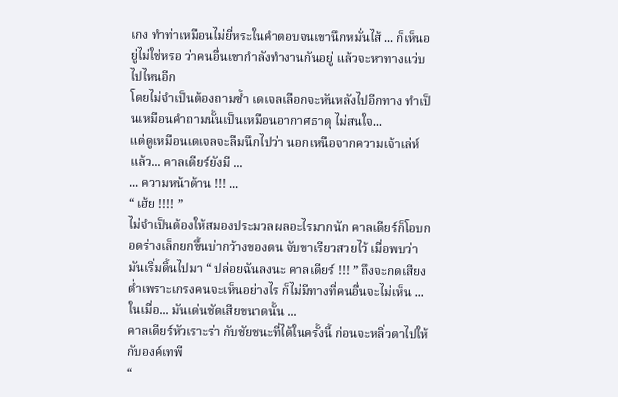เกง ทำท่าเหมือนไม่ยี่หระในคำตอบจนเขานึกหมั่นไส้ ... ก็เห็นอยู่ไม่ใช่หรอ ว่าคนอื่นเขากำลังทำงานกันอยู่ แล้วจะหาทางแว่บไปไหนอีก
โดยไม่จำเป็นต้องถามซ้ำ เดเจลเลือกจะหันหลังไปอีกทาง ทำเป็นเหมือนคำถามนั้นเป็นเหมือนอากาศธาตุ ไม่สนใจ...
แต่ดูเหมือนเดเจลจะลืมนึกไปว่า นอกเหนือจากความเจ้าเล่ห์แล้ว... คาลเดียร์ยังมี ...
... ความหน้าด้าน !!! ...
“ เฮ้ย !!!! ”
ไม่จำเป็นต้องให้สมองประมวลผลอะไรมากนัก คาลเดียร์ก็โอบกอดร่างเล็กยกขึ้นบ่ากว้างของตน จับขาเรียวสวยไว้ เมื่อพบว่ามันเริ่มดิ้นไปมา “ ปล่อยฉันลงนะ คาลเดียร์ !!! ” ถึงจะกดเสียงต่ำเพราะเกรงคนจะเห็นอย่างไร ก็ไม่มีทางที่คนอื่นจะไม่เห็น ... ในเมื่อ... มันเด่นชัดเสียขนาดนั้น ...
คาลเดียร์หัวเราะร่า กับชัยชนะที่ได้ในครั้งนี้ ก่อนจะหลิ่วตาไปให้กับองค์เทพี
“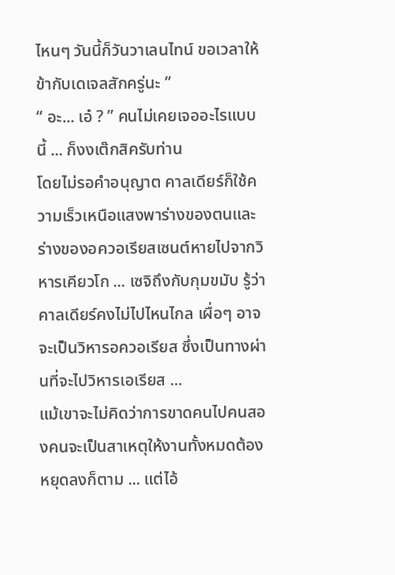ไหนๆ วันนี้ก็วันวาเลนไทน์ ขอเวลาให้ข้ากับเดเจลสักครู่นะ ”
“ อะ... เอ๋ ? ” คนไม่เคยเจออะไรแบบนี้ ... ก็งงเต๊กสิครับท่าน
โดยไม่รอคำอนุญาต คาลเดียร์ก็ใช้ความเร็วเหนือแสงพาร่างของตนและร่างของอควอเรียสเซนต์หายไปจากวิหารเคียวโก ... เซจิถึงกับกุมขมับ รู้ว่าคาลเดียร์คงไม่ไปไหนไกล เผื่อๆ อาจจะเป็นวิหารอควอเรียส ซึ่งเป็นทางผ่านที่จะไปวิหารเอเรียส ...
แม้เขาจะไม่คิดว่าการขาดคนไปคนสองคนจะเป็นสาเหตุให้งานทั้งหมดต้องหยุดลงก็ตาม ... แต่ไอ้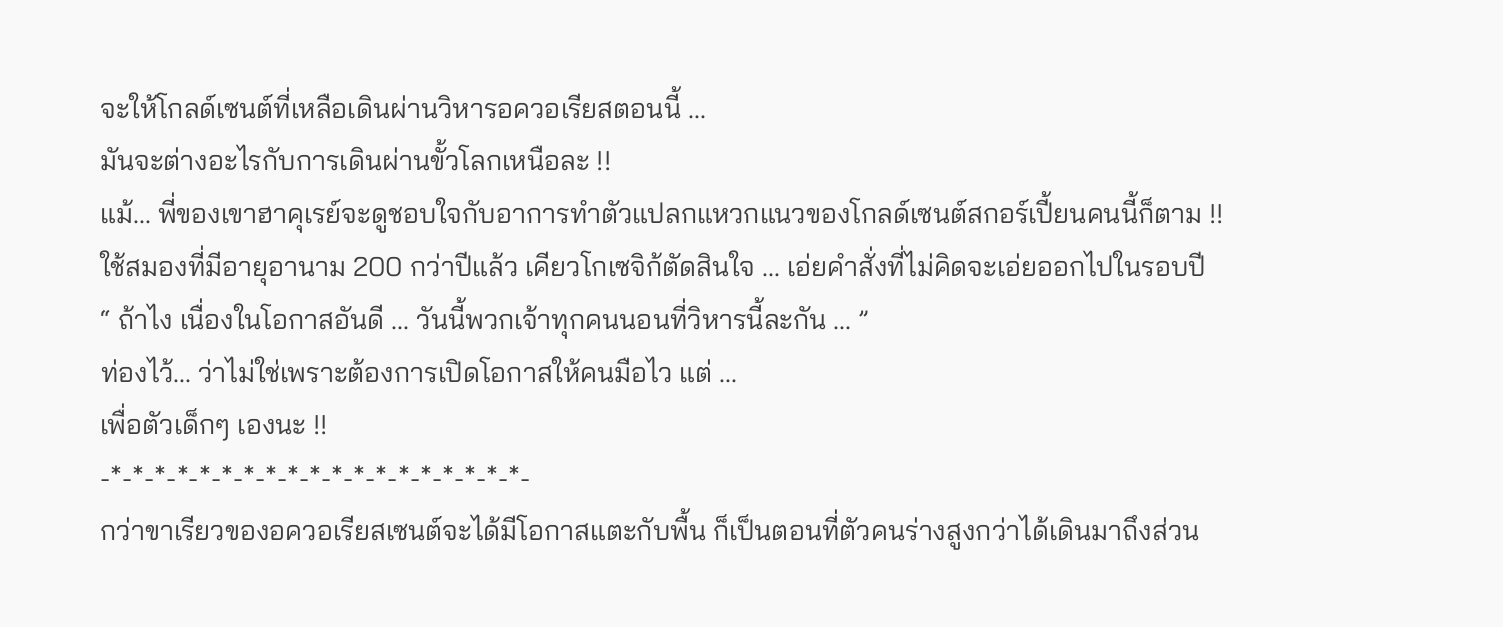จะให้โกลด์เซนต์ที่เหลือเดินผ่านวิหารอควอเรียสตอนนี้ ...
มันจะต่างอะไรกับการเดินผ่านขั้วโลกเหนือละ !!
แม้... พี่ของเขาฮาคุเรย์จะดูชอบใจกับอาการทำตัวแปลกแหวกแนวของโกลด์เซนต์สกอร์เปี้ยนคนนี้ก็ตาม !!
ใช้สมองที่มีอายุอานาม 200 กว่าปีแล้ว เคียวโกเซจิก้ตัดสินใจ ... เอ่ยคำสั่งที่ไม่คิดจะเอ่ยออกไปในรอบปี
“ ถ้าไง เนื่องในโอกาสอันดี ... วันนี้พวกเจ้าทุกคนนอนที่วิหารนี้ละกัน ... ”
ท่องไว้... ว่าไม่ใช่เพราะต้องการเปิดโอกาสให้คนมือไว แต่ ...
เพื่อตัวเด็กๆ เองนะ !!
-*-*-*-*-*-*-*-*-*-*-*-*-*-*-*-*-*-*-*-
กว่าขาเรียวของอควอเรียสเซนต์จะได้มีโอกาสแตะกับพื้น ก็เป็นตอนที่ตัวคนร่างสูงกว่าได้เดินมาถึงส่วน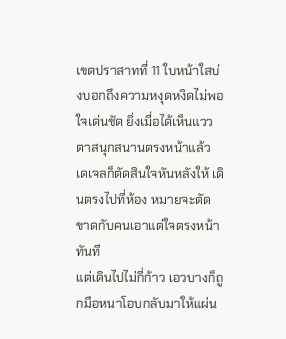เขตปราสาทที่ 11 ใบหน้าใสบ่งบอกถึงความหงุดหงิดไม่พอใจเด่นชัด ยิ่งเมื่อได้เห็นแววตาสนุกสนานตรงหน้าแล้ว เดเจลก็ตัดสินใจหันหลังให้ เดินตรงไปที่ห้อง หมายจะตัดขาดกับคนเอาแต่ใจตรงหน้าทันที
แต่เดินไปไม่กี่ก้าว เอวบางก็ถูกมือหนาโอบกลับมาให้แผ่น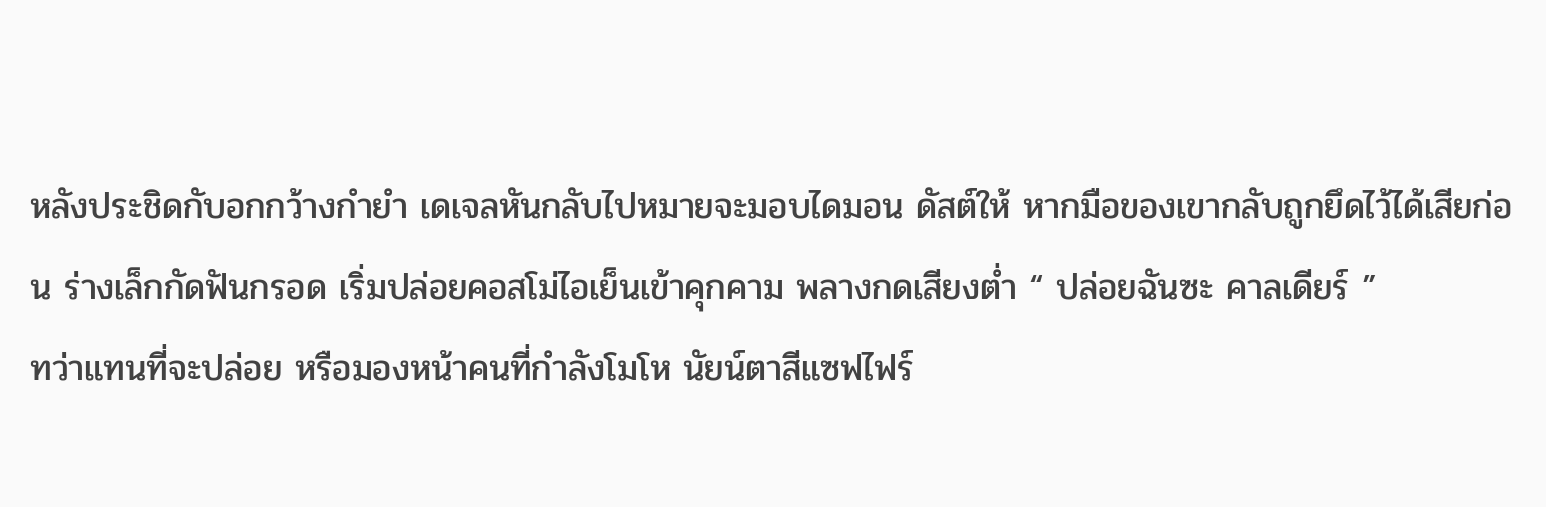หลังประชิดกับอกกว้างกำยำ เดเจลหันกลับไปหมายจะมอบไดมอน ดัสต์ให้ หากมือของเขากลับถูกยึดไว้ได้เสียก่อน ร่างเล็กกัดฟันกรอด เริ่มปล่อยคอสโม่ไอเย็นเข้าคุกคาม พลางกดเสียงต่ำ “ ปล่อยฉันซะ คาลเดียร์ ”
ทว่าแทนที่จะปล่อย หรือมองหน้าคนที่กำลังโมโห นัยน์ตาสีแซฟไฟร์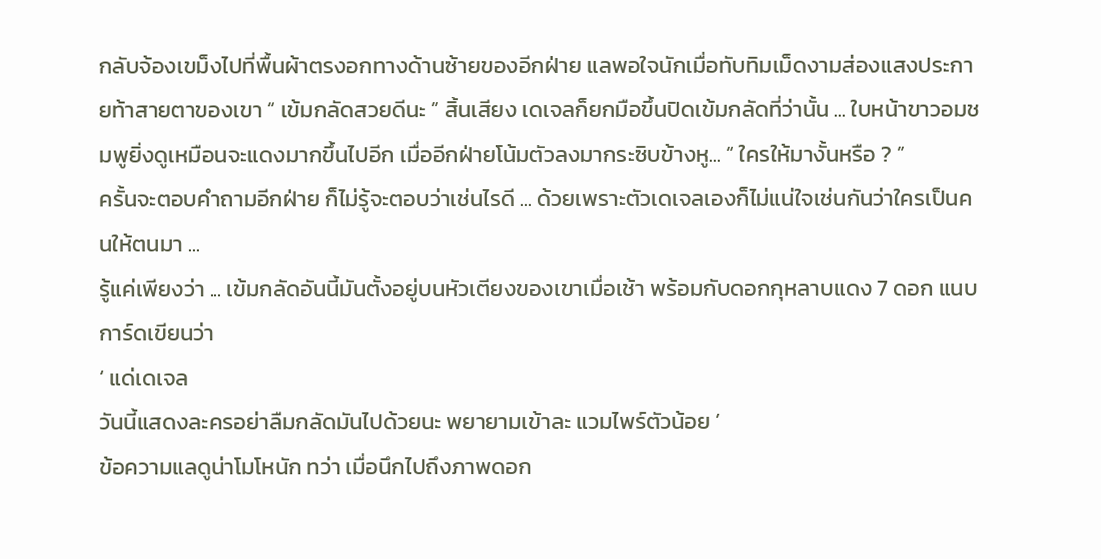กลับจ้องเขม็งไปที่พื้นผ้าตรงอกทางด้านซ้ายของอีกฝ่าย แลพอใจนักเมื่อทับทิมเม็ดงามส่องแสงประกายท้าสายตาของเขา “ เข้มกลัดสวยดีนะ ” สิ้นเสียง เดเจลก็ยกมือขึ้นปิดเข้มกลัดที่ว่านั้น ... ใบหน้าขาวอมชมพูยิ่งดูเหมือนจะแดงมากขึ้นไปอีก เมื่ออีกฝ่ายโน้มตัวลงมากระซิบข้างหู... “ ใครให้มางั้นหรือ ? ”
ครั้นจะตอบคำถามอีกฝ่าย ก็ไม่รู้จะตอบว่าเช่นไรดี ... ด้วยเพราะตัวเดเจลเองก็ไม่แน่ใจเช่นกันว่าใครเป็นคนให้ตนมา ...
รู้แค่เพียงว่า ... เข้มกลัดอันนี้มันตั้งอยู่บนหัวเตียงของเขาเมื่อเช้า พร้อมกับดอกกุหลาบแดง 7 ดอก แนบการ์ดเขียนว่า
‘ แด่เดเจล
วันนี้แสดงละครอย่าลืมกลัดมันไปด้วยนะ พยายามเข้าละ แวมไพร์ตัวน้อย ’
ข้อความแลดูน่าโมโหนัก ทว่า เมื่อนึกไปถึงภาพดอก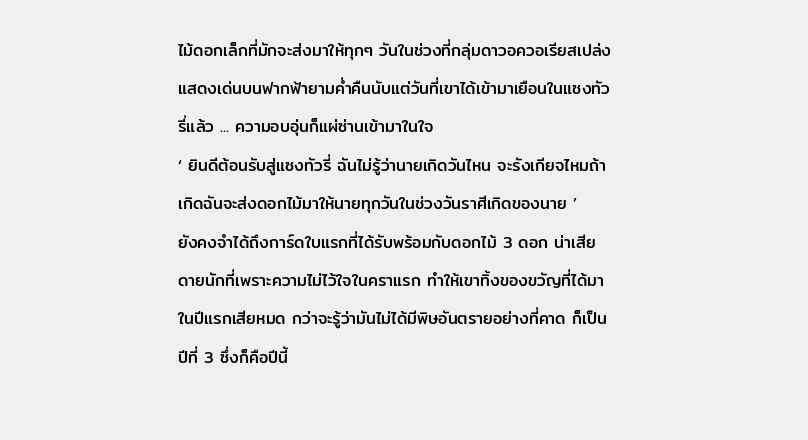ไม้ดอกเล็กที่มักจะส่งมาให้ทุกๆ วันในช่วงที่กลุ่มดาวอควอเรียสเปล่งแสดงเด่นบนฟากฟ้ายามค่ำคืนนับแต่วันที่เขาได้เข้ามาเยือนในแซงทัวรี่แล้ว ... ความอบอุ่นก็แผ่ซ่านเข้ามาในใจ
‘ ยินดีต้อนรับสู่แซงทัวรี่ ฉันไม่รู้ว่านายเกิดวันไหน จะรังเกียจไหมถ้าเกิดฉันจะส่งดอกไม้มาให้นายทุกวันในช่วงวันราศีเกิดของนาย ’
ยังคงจำได้ถึงการ์ดใบแรกที่ได้รับพร้อมกับดอกไม้ 3 ดอก น่าเสียดายนักที่เพราะความไม่ไว้ใจในคราแรก ทำให้เขาทิ้งของขวัญที่ได้มาในปีแรกเสียหมด กว่าจะรู้ว่ามันไม่ได้มีพิษอันตรายอย่างที่คาด ก็เป็นปีที่ 3 ซึ่งก็คือปีนี้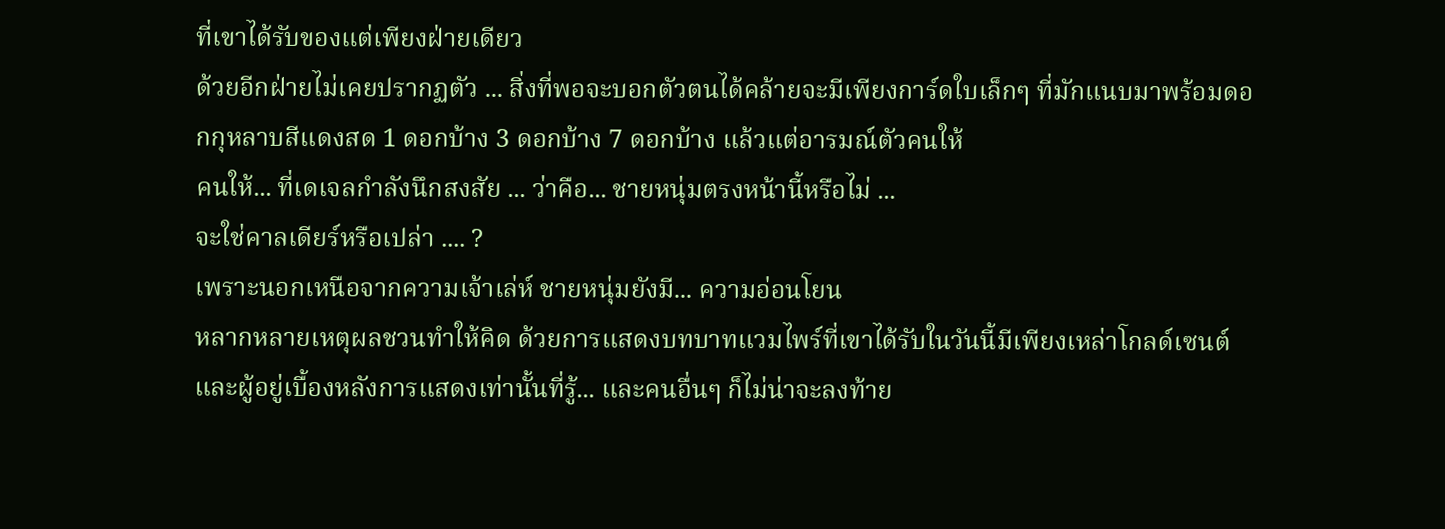ที่เขาได้รับของแต่เพียงฝ่ายเดียว
ด้วยอีกฝ่ายไม่เคยปรากฏตัว ... สิ่งที่พอจะบอกตัวตนได้คล้ายจะมีเพียงการ์ดใบเล็กๆ ที่มักแนบมาพร้อมดอกกุหลาบสีแดงสด 1 ดอกบ้าง 3 ดอกบ้าง 7 ดอกบ้าง แล้วแต่อารมณ์ตัวคนให้
คนให้... ที่เดเจลกำลังนึกสงสัย ... ว่าคือ... ชายหนุ่มตรงหน้านี้หรือไม่ ...
จะใช่คาลเดียร์หรือเปล่า .... ?
เพราะนอกเหนือจากความเจ้าเล่ห์ ชายหนุ่มยังมี... ความอ่อนโยน
หลากหลายเหตุผลชวนทำให้คิด ด้วยการแสดงบทบาทแวมไพร์ที่เขาได้รับในวันนี้มีเพียงเหล่าโกลด์เซนต์และผู้อยู่เบื้องหลังการแสดงเท่านั้นที่รู้... และคนอื่นๆ ก็ไม่น่าจะลงท้าย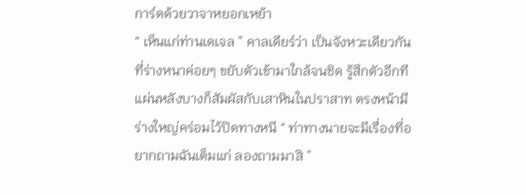การ์ดด้วยวาจาหยอกเหย้า
“ เห็นแก่ท่านเดเจล ” คาลเดียร์ว่า เป็นจังหวะเดียวกันที่ร่างหนาค่อยๆ ขยับตัวเข้ามาใกล้จนชิด รู้สึกตัวอีกทีแผ่นหลังบางก็สัมผัสกับเสาหินในปราสาท ตรงหน้ามีร่างใหญ่คร่อมไว้ปิดทางหนี “ ท่าทางนายจะมีเรื่องที่อยากถามฉันเต็มแก่ ลองถามมาสิ ”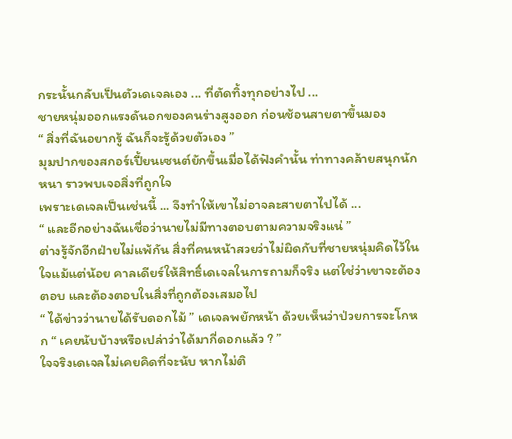กระนั้นกลับเป็นตัวเดเจลเอง ... ที่ตัดทิ้งทุกอย่างไป ...
ชายหนุ่มออกแรงดันอกของคนร่างสูงออก ก่อนช้อนสายตาขึ้นมอง
“ สิ่งที่ฉันอยากรู้ ฉันก็จะรู้ด้วยตัวเอง ”
มุมปากของสกอร์เปี้ยนเซนต์ยักขึ้นเมื่อได้ฟังคำนั้น ท่าทางคล้ายสนุกนักหนา ราวพบเจอสิ่งที่ถูกใจ
เพราะเดเจลเป็นเช่นนี้ ... จึงทำให้เขาไม่อาจละสายตาไปได้ ...
“ และอีกอย่างฉันเชื่อว่านายไม่มีทางตอบตามความจริงแน่ ”
ต่างรู้จักอีกฝ่ายไม่แพ้กัน สิ่งที่คนหน้าสวยว่าไม่ผิดกับที่ชายหนุ่มคิดไว้ในใจแม้แต่น้อย คาลเดียร์ให้สิทธิ์เดเจลในการถามก็จริง แต่ใช่ว่าเขาจะต้องตอบ และต้องตอบในสิ่งที่ถูกต้องเสมอไป
“ ได้ข่าวว่านายได้รับดอกไม้ ” เดเจลพยักหน้า ด้วยเห็นว่าป่วยการจะโกหก “ เคยนับบ้างหรือเปล่าว่าได้มากี่ดอกแล้ว ? ”
ใจจริงเดเจลไม่เคยคิดที่จะนับ หากไม่ติ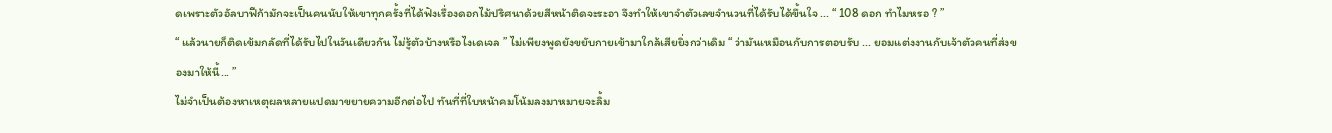ดเพราะตัวอัลบาฟีก้ามักจะเป็นคนนับให้เขาทุกครั้งที่ได้ฟังเรื่องดอกไม้ปริศนาด้วยสีหน้าติดจะระอา จึงทำให้เขาจำตัวเลขจำนวนที่ได้รับได้ขึ้นใจ ... “ 108 ดอก ทำไมหรอ ? ”
“ แล้วนายก็ติดเข้มกลัดที่ได้รับไปในวันเดียวกัน ไม่รู้ตัวบ้างหรือไงเดเจล ” ไม่เพียงพูดยังขยับกายเข้ามาใกล้เสียยิ่งกว่าเดิม “ ว่ามันเหมือนกับการตอบรับ ... ยอมแต่งงานกับเจ้าตัวคนที่ส่งของมาให้นี้... ”
ไม่จำเป็นต้องหาเหตุผลหลายแปดมาขยายความอีกต่อไป ทันที่ที่ใบหน้าคมโน้มลงมาหมายจะลิ้ม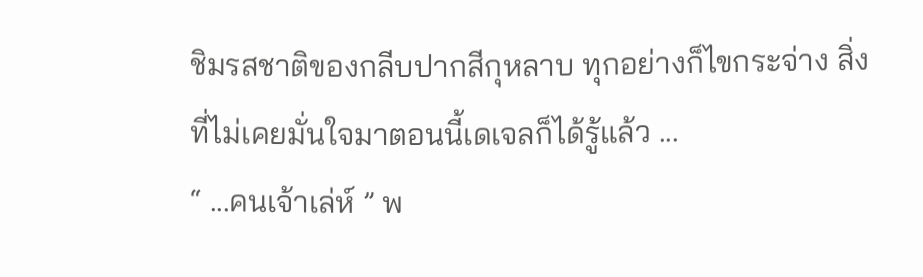ชิมรสชาติของกลีบปากสีกุหลาบ ทุกอย่างก็ไขกระจ่าง สิ่งที่ไม่เคยมั่นใจมาตอนนี้เดเจลก็ได้รู้แล้ว ...
“ ...คนเจ้าเล่ห์ ” พ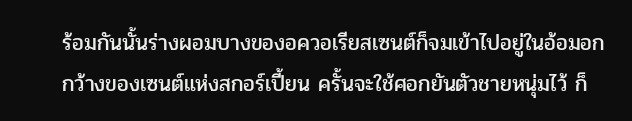ร้อมกันนั้นร่างผอมบางของอควอเรียสเซนต์ก็จมเข้าไปอยู่ในอ้อมอกกว้างของเซนต์แห่งสกอร์เปี้ยน ครั้นจะใช้ศอกยันตัวชายหนุ่มไว้ ก็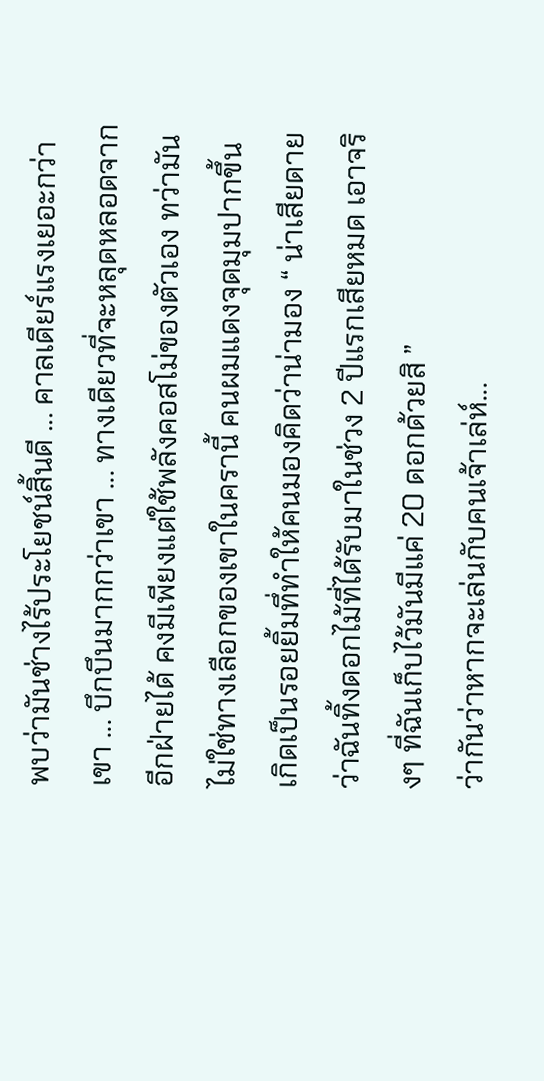พบว่ามันช่างไร้ประโยชน์สิ้นดี ... คาลเดียร์แรงเยอะกว่าเขา ... บึกบึนมากกว่าเขา ... ทางเดียวที่จะหลุดหลอดจากอีกฝ่ายได้ คงมีเพียงแต่ใช้พลังคอสโม่ของตัวเอง ทว่ามันไม่ใช่ทางเลือกของเขาในครานี้ คนผมแดงจุดมุมปากขึ้น เกิดเป็นรอยยิ้มทึ่ทำให้คนมองคิดว่าน่ามอง “ น่าเสียดายว่าฉันทิ้งดอกไม้ที่ได้รับมาในช่วง 2 ปีแรกเสียหมด เอาจริงๆ ที่ฉันเก็บไว้มันมีแค่ 20 ดอกด้วยสิ ”
ว่ากันว่าหากจะเล่นกับคนเจ้าเล่ห์...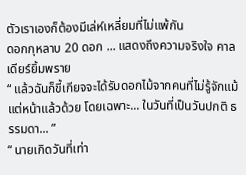ตัวเราเองก็ต้องมีเล่ห์เหลี่ยมที่ไม่แพ้กัน
ดอกกุหลาบ 20 ดอก ... แสดงถึงความจริงใจ คาลเดียร์ยิ้มพราย
“ แล้วฉันก็ขี้เกียจจะได้รับดอกไม้จากคนที่ไม่รู้จักแม้แต่หน้าแล้วด้วย โดยเฉพาะ... ในวันที่เป็นวันปกติ ธรรมดา... ”
“ นายเกิดวันที่เท่า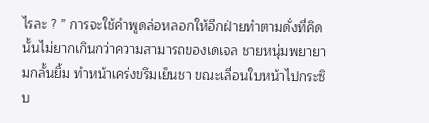ไรละ ? ” การจะใช้คำพูดล่อหลอกให้อีกฝ่ายทำตามดั่งที่คิดนั้นไม่ยากเกินกว่าความสามารถของเดเจล ชายหนุ่มพยายามกลั้นยิ้ม ทำหน้าเคร่งขรึมเย็นชา ขณะเลื่อนใบหน้าไปกระซิบ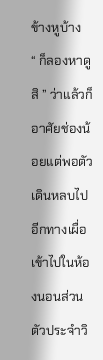ข้างหูบ้าง
“ ก็ลองหาดูสิ ” ว่าแล้วก็อาศัยช่องน้อยแต่พอตัว เดินหลบไปอีกทางเผื่อเข้าไปในห้องนอนส่วนตัวประจำวิ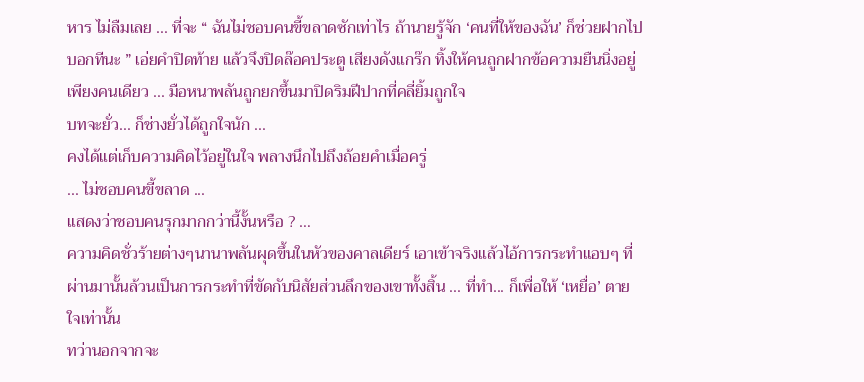หาร ไม่ลืมเลย ... ที่จะ “ ฉันไม่ชอบคนขี้ขลาดซักเท่าไร ถ้านายรู้จัก ‘คนที่ให้ของฉัน’ ก็ช่วยฝากไปบอกทีนะ ” เอ่ยคำปิดท้าย แล้วจึงปิดล๊อคประตู เสียงดังแกร๊ก ทิ้งให้คนถูกฝากข้อความยืนนิ่งอยู่เพียงคนเดียว ... มือหนาพลันถูกยกขึ้นมาปิดริมฝีปากที่คลี่ยิ้มถูกใจ
บทจะยั่ว... ก็ช่างยั่วได้ถูกใจนัก ...
คงได้แต่เก็บความคิดไว้อยู่ในใจ พลางนึกไปถึงถ้อยคำเมื่อครู่
... ไม่ชอบคนขี้ขลาด ...
แสดงว่าชอบคนรุกมากกว่านี้งั้นหรือ ? …
ความคิดชั่วร้ายต่างๆนานาพลันผุดขึ้นในหัวของคาลเดียร์ เอาเข้าจริงแล้วไอ้การกระทำแอบๆ ที่ผ่านมานั้นล้วนเป็นการกระทำที่ขัดกับนิสัยส่วนลึกของเขาทั้งสิ้น ... ที่ทำ... ก็เพื่อให้ ‘เหยื่อ’ ตายใจเท่านั้น
ทว่านอกจากจะ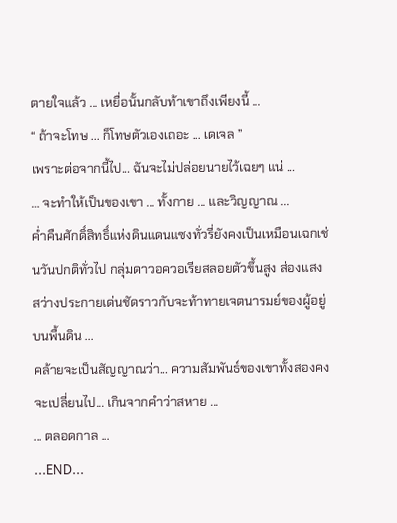ตายใจแล้ว ... เหยื่อนั้นกลับท้าเขาถึงเพียงนี้ ...
“ ถ้าจะโทษ ... ก็โทษตัวเองเถอะ ... เดเจล ”
เพราะต่อจากนี้ไป... ฉันจะไม่ปล่อยนายไว้เฉยๆ แน่ ...
… จะทำให้เป็นของเขา ... ทั้งกาย ... และวิญญาณ ...
ค่ำคืนศักดิ์สิทธิ์แห่งดินแดนแซงทั่วรี่ยังคงเป็นเหมือนเฉกเช่นวันปกติทั่วไป กลุ่มดาวอควอเรียสลอยตัวขึ้นสูง ส่องแสงสว่างประกายเด่นชัดราวกับจะท้าทายเจตนารมย์ของผู้อยู่บนพื้นดิน ...
คล้ายจะเป็นสัญญาณว่า... ความสัมพันธ์ของเขาทั้งสองคงจะเปลี่ยนไป... เกินจากคำว่าสหาย ...
... ตลอดกาล ...
...END...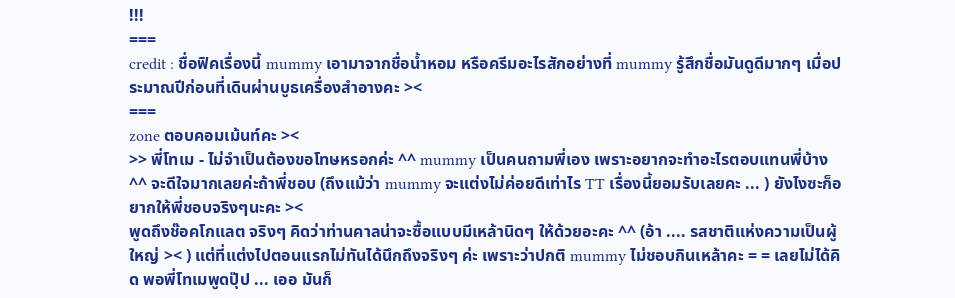!!!
===
credit : ชื่อฟิคเรื่องนี้ mummy เอามาจากชื่อน้ำหอม หรือครีมอะไรสักอย่างที่ mummy รู้สึกชื่อมันดูดีมากๆ เมื่อประมาณปีก่อนที่เดินผ่านบูธเครื่องสำอางคะ ><
===
zone ตอบคอมเม้นท์คะ ><
>> พี่โทเม - ไม่จำเป็นต้องขอโทษหรอกค่ะ ^^ mummy เป็นคนถามพี่เอง เพราะอยากจะทำอะไรตอบแทนพี่บ้าง ^^ จะดีใจมากเลยค่ะถ้าพี่ชอบ (ถึงแม้ว่า mummy จะแต่งไม่ค่อยดีเท่าไร TT เรื่องนี้ยอมรับเลยคะ ... ) ยังไงซะก็อยากให้พี่ชอบจริงๆนะคะ ><
พูดถึงช๊อคโกแลต จริงๆ คิดว่าท่านคาลน่าจะซื้อแบบมีเหล้านิดๆ ให้ด้วยอะคะ ^^ (อ้า .... รสชาติแห่งความเป็นผู้ใหญ่ >< ) แต่ที่แต่งไปตอนแรกไม่ทันได้นึกถึงจริงๆ ค่ะ เพราะว่าปกติ mummy ไม่ชอบกินเหล้าคะ = = เลยไม่ได้คิด พอพี่โทเมพูดปุ๊ป ... เออ มันก็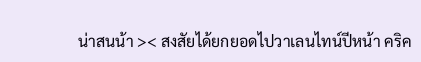น่าสนน้า >< สงสัยได้ยกยอดไปวาเลนไทน์ปีหน้า คริค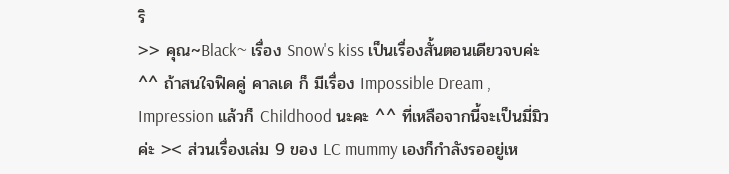ริ
>> คุณ~Black~ เรื่อง Snow's kiss เป็นเรื่องสั้นตอนเดียวจบค่ะ ^^ ถ้าสนใจฟิคคู่ คาลเด ก็ มีเรื่อง Impossible Dream , Impression แล้วก็ Childhood นะคะ ^^ ที่เหลือจากนี้จะเป็นมี่มิวค่ะ >< ส่วนเรื่องเล่ม 9 ของ LC mummy เองก็กำลังรออยู่เห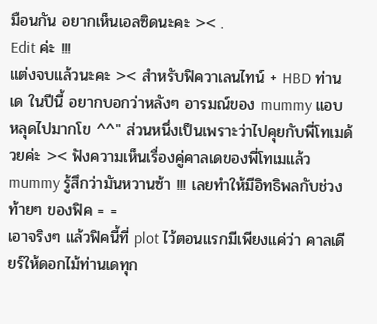มือนกัน อยากเห็นเอลซิดนะคะ >< .
Edit ค่ะ !!!
แต่งจบแล้วนะคะ >< สำหรับฟิควาเลนไทน์ + HBD ท่านเด ในปีนี้ อยากบอกว่าหลังๆ อารมณ์ของ mummy แอบหลุดไปมากโข ^^" ส่วนหนึ่งเป็นเพราะว่าไปคุยกับพี่โทเมด้วยค่ะ >< ฟังความเห็นเรื่องคู่คาลเดของพี่โทเมแล้ว mummy รู้สึกว่ามันหวานซ้า !!! เลยทำให้มีอิทธิพลกับช่วงท้ายๆ ของฟิค = =
เอาจริงๆ แล้วฟิคนี้ที่ plot ไว้ตอนแรกมีเพียงแค่ว่า คาลเดียร์ให้ดอกไม้ท่านเดทุก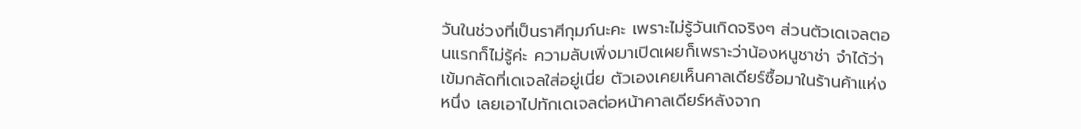วันในช่วงที่เป็นราศีกุมภ์นะคะ เพราะไม่รู้วันเกิดจริงๆ ส่วนตัวเดเจลตอนแรกก็ไม่รู้ค่ะ ความลับเพิ่งมาเปิดเผยก็เพราะว่าน้องหนูชาช่า จำได้ว่าเข้มกลัดที่เดเจลใส่อยู่เนี่ย ตัวเองเคยเห็นคาลเดียร์ซื้อมาในร้านค้าแห่งหนึ่ง เลยเอาไปทักเดเจลต่อหน้าคาลเดียร์หลังจาก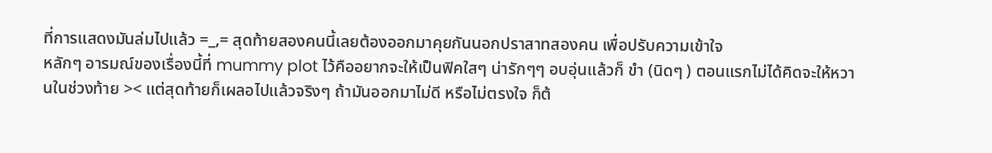ที่การแสดงมันล่มไปแล้ว =_,= สุดท้ายสองคนนี้เลยต้องออกมาคุยกันนอกปราสาทสองคน เพื่อปรับความเข้าใจ
หลักๆ อารมณ์ของเรื่องนี้ที่ mummy plot ไว้คืออยากจะให้เป็นฟิคใสๆ น่ารักๆๆ อบอุ่นแล้วก็ ขำ (นิดๆ ) ตอนแรกไม่ได้คิดจะให้หวานในช่วงท้าย >< แต่สุดท้ายก็เผลอไปแล้วจริงๆ ถ้ามันออกมาไม่ดี หรือไม่ตรงใจ ก็ต้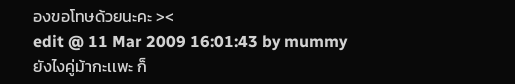องขอโทษด้วยนะคะ ><
edit @ 11 Mar 2009 16:01:43 by mummy
ยังไงคู่ม้ากะเเพะ ก็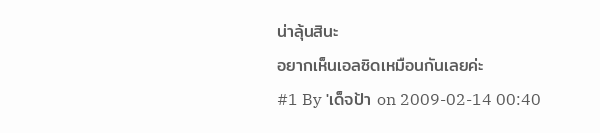น่าลุ้นสินะ
อยากเห็นเอลซิดเหมือนกันเลยค่ะ
#1 By 'เด็จป้า on 2009-02-14 00:40